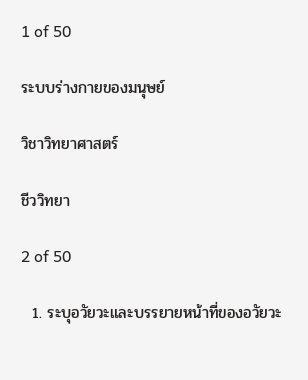1 of 50

ระบบร่างกายของมนุษย์

วิชาวิทยาศาสตร์

ชีววิทยา

2 of 50

  1. ระบุอวัยวะและบรรยายหน้าที่ของอวัยวะ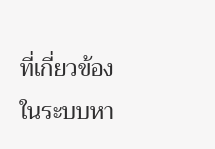ที่เกี่ยวข้องในระบบหา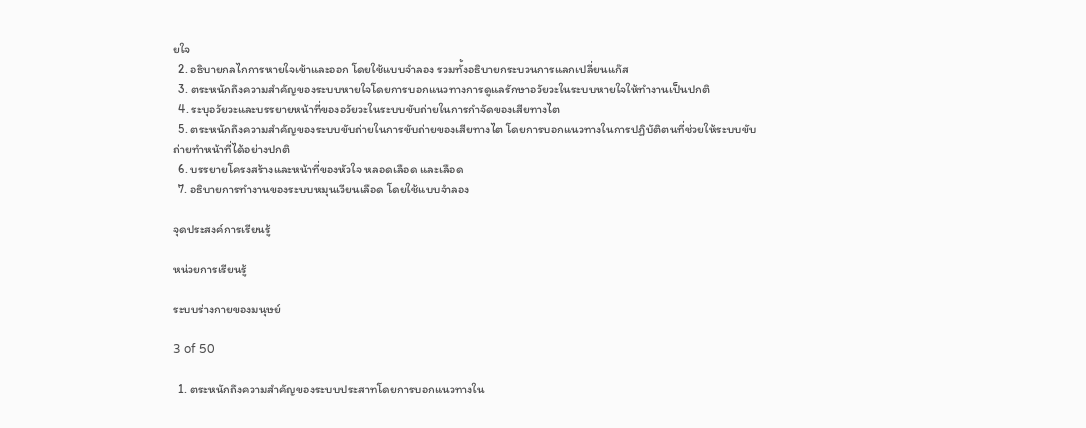ยใจ
  2. อธิบายกลไกการหายใจเข้าและออก โดยใช้แบบจำลอง รวมทั้งอธิบายกระบวนการแลกเปลี่ยนแก๊ส
  3. ตระหนักถึงความสำคัญของระบบหายใจโดยการบอกแนวทางการดูแลรักษาอวัยวะในระบบหายใจให้ทำงานเป็นปกติ
  4. ระบุอวัยวะและบรรยายหน้าที่ของอวัยวะในระบบขับถ่ายในการกำจัดของเสียทางไต
  5. ตระหนักถึงความสำคัญของระบบขับถ่ายในการขับถ่ายของเสียทางไต โดยการบอกแนวทางในการปฏิบัติตนที่ช่วยให้ระบบขับถ่ายทำหน้าที่ได้อย่างปกติ
  6. บรรยายโครงสร้างและหน้าที่ของหัวใจ หลอดเลือด และเลือด
  7. อธิบายการทำงานของระบบหมุนเวียนเลือด โดยใช้แบบจำลอง

จุดประสงค์การเรียนรู้

หน่วยการเรียนรู้

ระบบร่างกายของมนุษย์

3 of 50

  1. ตระหนักถึงความสำคัญของระบบประสาทโดยการบอกแนวทางใน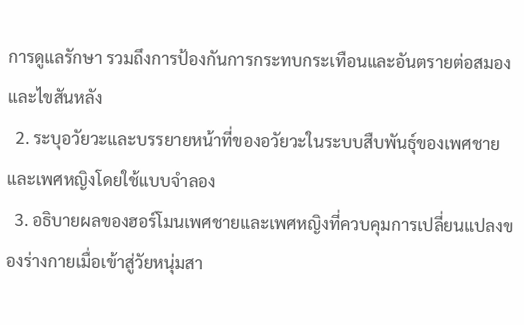การดูแลรักษา รวมถึงการป้องกันการกระทบกระเทือนและอันตรายต่อสมองและไขสันหลัง
  2. ระบุอวัยวะและบรรยายหน้าที่ของอวัยวะในระบบสืบพันธุ์ของเพศชายและเพศหญิงโดยใช้แบบจำลอง
  3. อธิบายผลของฮอร์โมนเพศชายและเพศหญิงที่ควบคุมการเปลี่ยนแปลงของร่างกายเมื่อเข้าสู่วัยหนุ่มสา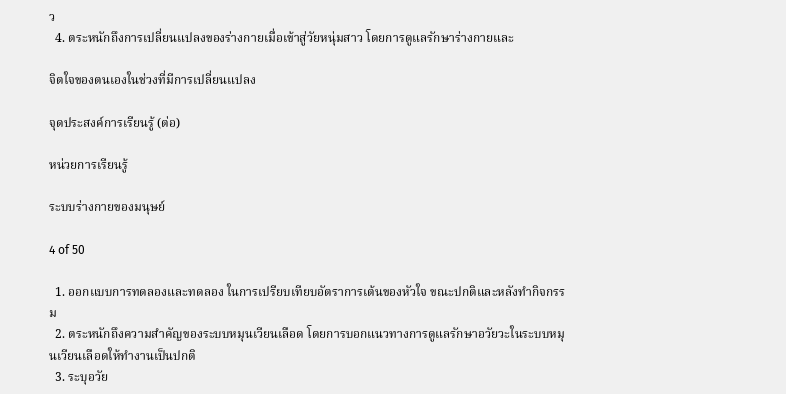ว
  4. ตระหนักถึงการเปลี่ยนแปลงของร่างกายเมื่อเข้าสู่วัยหนุ่มสาว โดยการดูแลรักษาร่างกายและ

จิตใจของตนเองในช่วงที่มีการเปลี่ยนแปลง

จุดประสงค์การเรียนรู้ (ต่อ)

หน่วยการเรียนรู้

ระบบร่างกายของมนุษย์

4 of 50

  1. ออกแบบการทดลองและทดลอง ในการเปรียบเทียบอัตราการเต้นของหัวใจ ขณะปกติและหลังทำกิจกรรม
  2. ตระหนักถึงความสำคัญของระบบหมุนเวียนเลือด โดยการบอกแนวทางการดูแลรักษาอวัยวะในระบบหมุนเวียนเลือดให้ทำงานเป็นปกติ
  3. ระบุอวัย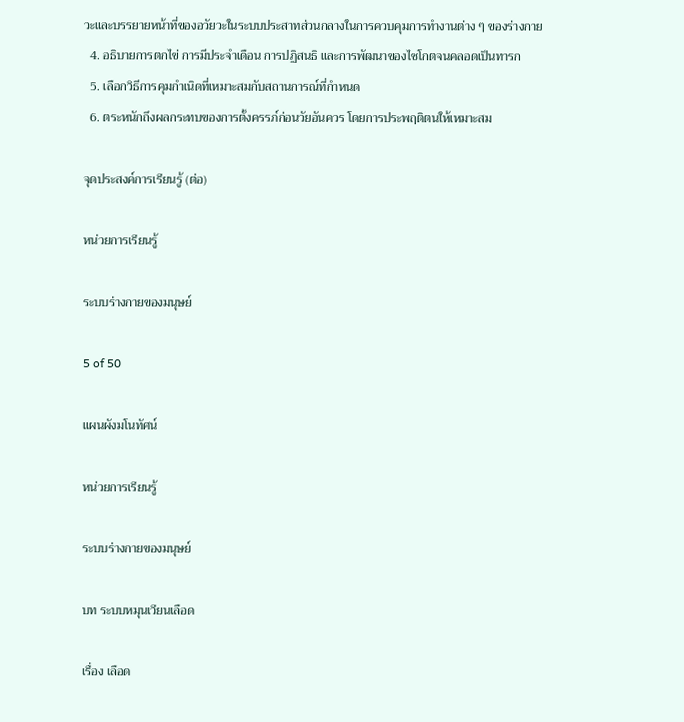วะและบรรยายหน้าที่ของอวัยวะในระบบประสาทส่วนกลางในการควบคุมการทำงานต่าง ๆ ของร่างกาย
  4. อธิบายการตกไข่ การมีประจำเดือน การปฏิสนธิ และการพัฒนาของไซโกตจนคลอดเป็นทารก
  5. เลือกวิธีการคุมกำเนิดที่เหมาะสมกับสถานการณ์ที่กำหนด
  6. ตระหนักถึงผลกระทบของการตั้งครรภ์ก่อนวัยอันควร โดยการประพฤติตนให้เหมาะสม

จุดประสงค์การเรียนรู้ (ต่อ)

หน่วยการเรียนรู้

ระบบร่างกายของมนุษย์

5 of 50

แผนผังมโนทัศน์

หน่วยการเรียนรู้

ระบบร่างกายของมนุษย์

บท ระบบหมุนเวียนเลือด

เรื่อง เลือด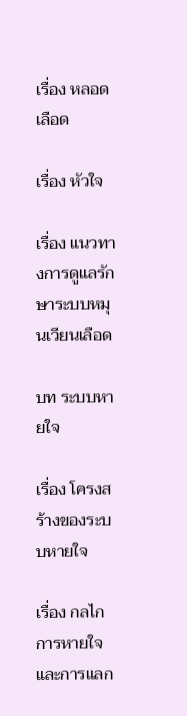เรื่อง หลอดเลือด

เรื่อง หัวใจ

เรื่อง แนวทางการดูแลรักษาระบบหมุนเวียนเลือด

บท ระบบหายใจ

เรื่อง โครงสร้างของระบบหายใจ

เรื่อง กลไกการหายใจและการแลก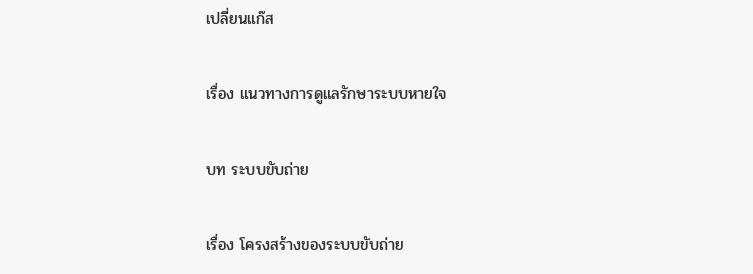เปลี่ยนแก๊ส

เรื่อง แนวทางการดูแลรักษาระบบหายใจ

บท ระบบขับถ่าย

เรื่อง โครงสร้างของระบบขับถ่าย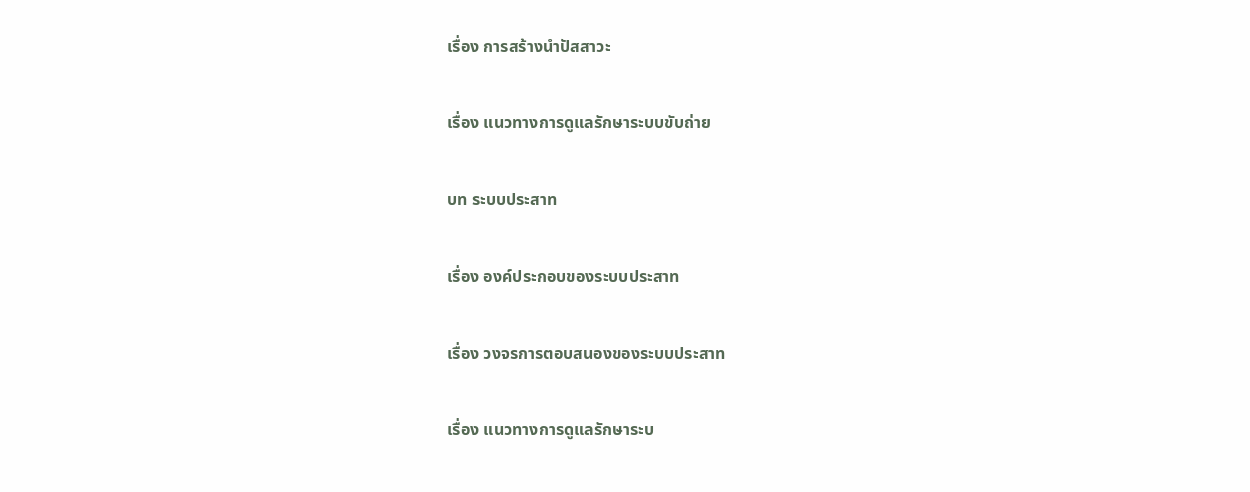เรื่อง การสร้างนำปัสสาวะ

เรื่อง แนวทางการดูแลรักษาระบบขับถ่าย

บท ระบบประสาท

เรื่อง องค์ประกอบของระบบประสาท

เรื่อง วงจรการตอบสนองของระบบประสาท

เรื่อง แนวทางการดูแลรักษาระบ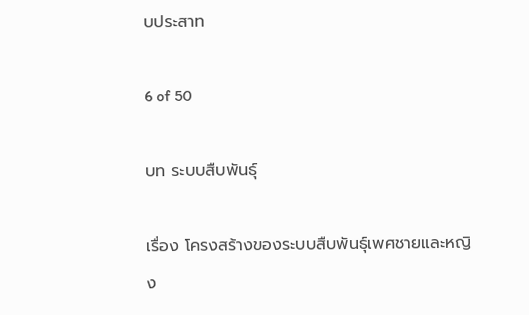บประสาท

6 of 50

บท ระบบสืบพันธุ์

เรื่อง โครงสร้างของระบบสืบพันธุ์เพศชายและหญิง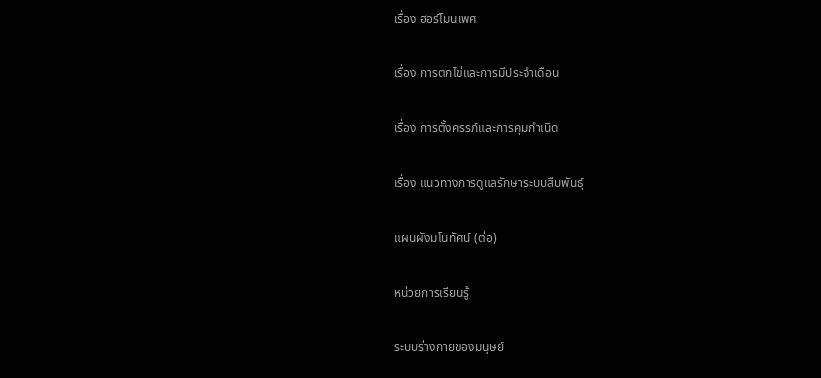เรื่อง ฮอร์โมนเพศ

เรื่อง การตกไข่และการมีประจำเดือน

เรื่อง การตั้งครรภ์และการคุมกำเนิด

เรื่อง แนวทางการดูแลรักษาระบบสืบพันธุ์

แผนผังมโนทัศน์ (ต่อ)

หน่วยการเรียนรู้

ระบบร่างกายของมนุษย์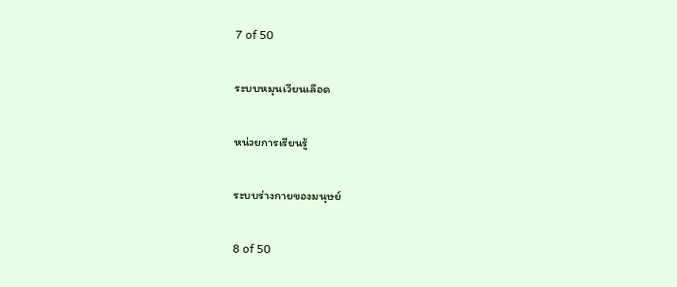7 of 50

ระบบหมุนเวียนเลือด

หน่วยการเรียนรู้

ระบบร่างกายของมนุษย์

8 of 50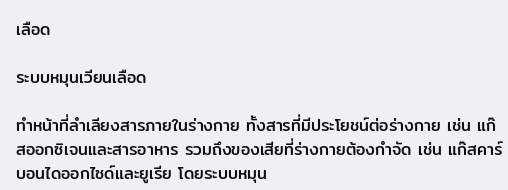เลือด

ระบบหมุนเวียนเลือด

ทำหน้าที่ลำเลียงสารภายในร่างกาย ทั้งสารที่มีประโยชน์ต่อร่างกาย เช่น แก๊สออกซิเจนและสารอาหาร รวมถึงของเสียที่ร่างกายต้องกำจัด เช่น แก๊สคาร์บอนไดออกไซด์และยูเรีย โดยระบบหมุน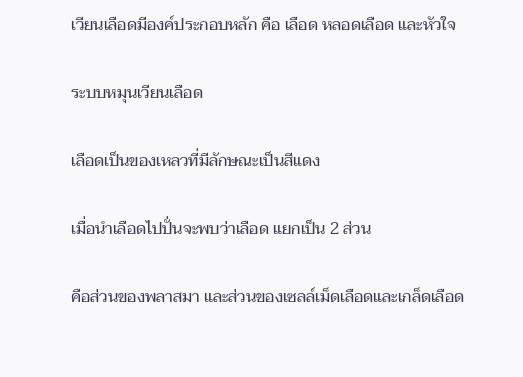เวียนเลือดมีองค์ประกอบหลัก คือ เลือด หลอดเลือด และหัวใจ

ระบบหมุนเวียนเลือด

เลือดเป็นของเหลวที่มีลักษณะเป็นสีแดง

เมื่อนำเลือดไปปั่นจะพบว่าเลือด แยกเป็น 2 ส่วน

คือส่วนของพลาสมา และส่วนของเซลล์เม็ดเลือดและเกล็ดเลือด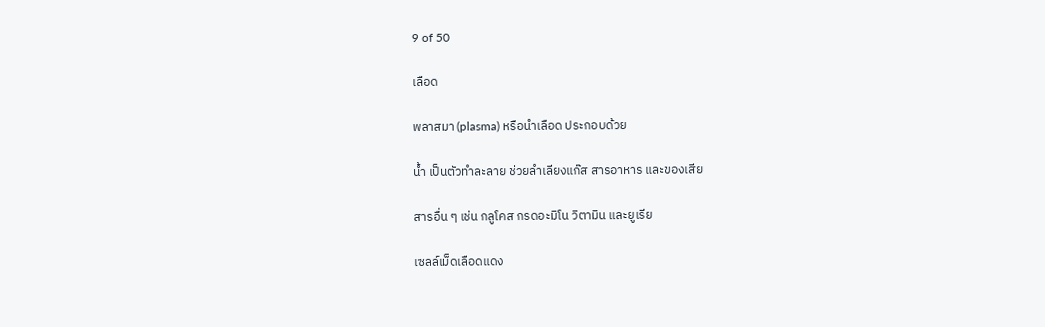9 of 50

เลือด

พลาสมา (plasma) หรือนำเลือด ประกอบด้วย

น้ำ เป็นตัวทำละลาย ช่วยลำเลียงแก๊ส สารอาหาร และของเสีย

สารอื่น ๆ เช่น กลูโคส กรดอะมิโน วิตามิน และยูเรีย

เซลล์เม็ดเลือดแดง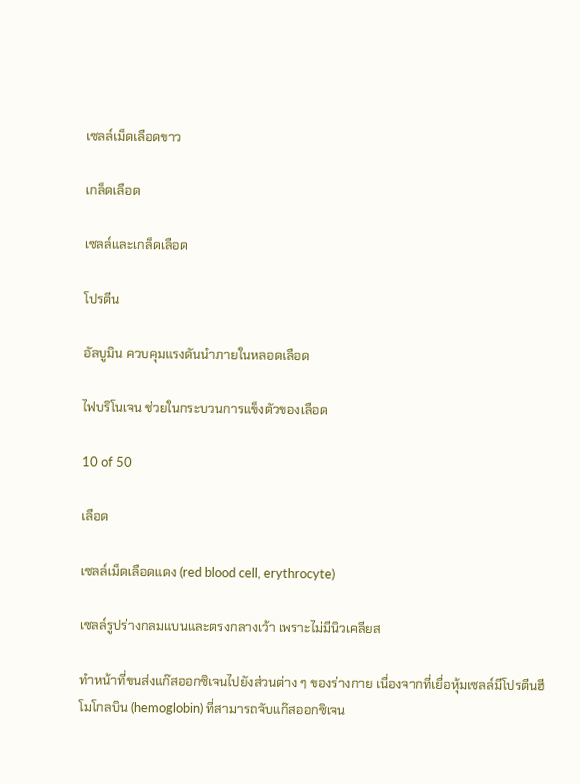เซลล์เม็ดเลือดขาว

เกล็ดเลือด

เซลล์และเกล็ดเลือด

โปรตีน

อัลบูมิน ควบคุมแรงดันนำภายในหลอดเลือด

ไฟบริโนเจน ช่วยในกระบวนการแข็งตัวของเลือด

10 of 50

เลือด

เซลล์เม็ดเลือดแดง (red blood cell, erythrocyte)

เซลล์รูปร่างกลมแบนและตรงกลางเว้า เพราะไม่มีนิวเคลียส

ทำหน้าที่ขนส่งแก๊สออกซิเจนไปยังส่วนต่าง ๆ ของร่างกาย เนื่องจากที่เยื่อหุ้มเซลล์มีโปรตีนฮีโมโกลบิน (hemoglobin) ที่สามารถจับแก๊สออกซิเจน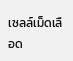เซลล์เม็ดเลือด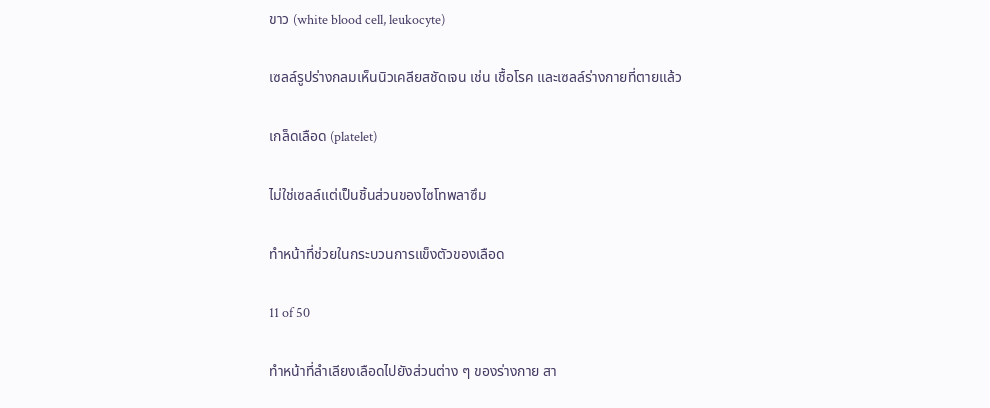ขาว (white blood cell, leukocyte)

เซลล์รูปร่างกลมเห็นนิวเคลียสชัดเจน เช่น เชื้อโรค และเซลล์ร่างกายที่ตายแล้ว

เกล็ดเลือด (platelet)

ไม่ใช่เซลล์แต่เป็นชิ้นส่วนของไซโทพลาซึม

ทำหน้าที่ช่วยในกระบวนการแข็งตัวของเลือด

11 of 50

ทำหน้าที่ลำเลียงเลือดไปยังส่วนต่าง ๆ ของร่างกาย สา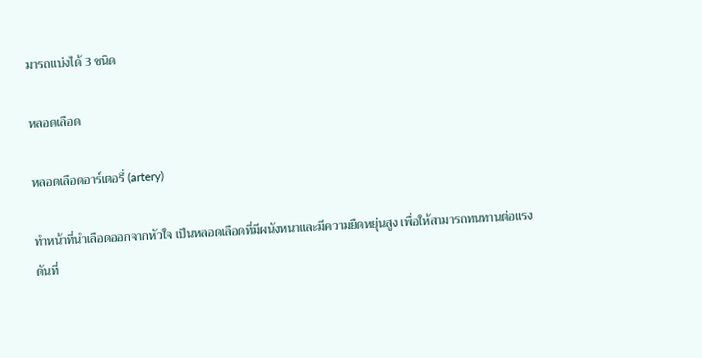มารถแบ่งได้ 3 ชนิด

หลอดเลือด

หลอดเลือดอาร์เตอรี่ (artery)

ทำหน้าที่นำเลือดออกจากหัวใจ เป็นหลอดเลือดที่มีผนังหนาและมีความยืดหยุ่นสูง เพื่อให้สามารถทนทานต่อแรงดันที่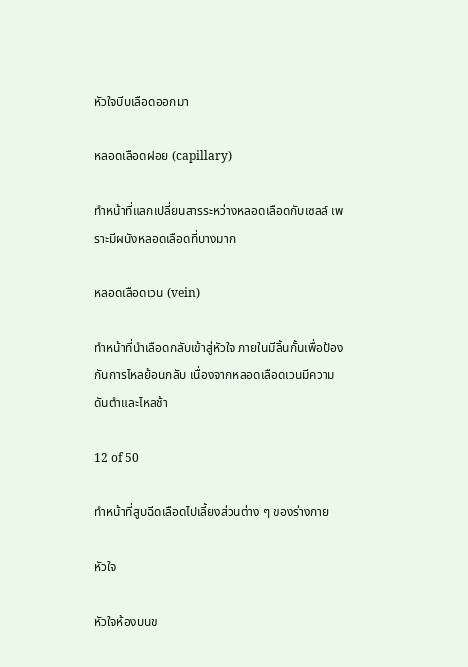หัวใจบีบเลือดออกมา

หลอดเลือดฝอย (capillary)

ทำหน้าที่แลกเปลี่ยนสารระหว่างหลอดเลือดกับเซลล์ เพราะมีผนังหลอดเลือดที่บางมาก

หลอดเลือดเวน (vein)

ทำหน้าที่นำเลือดกลับเข้าสู่หัวใจ ภายในมีลิ้นกั้นเพื่อป้องกันการไหลย้อนกลับ เนื่องจากหลอดเลือดเวนมีความดันตำและไหลช้า

12 of 50

ทำหน้าที่สูบฉีดเลือดไปเลี้ยงส่วนต่าง ๆ ของร่างกาย

หัวใจ

หัวใจห้องบนข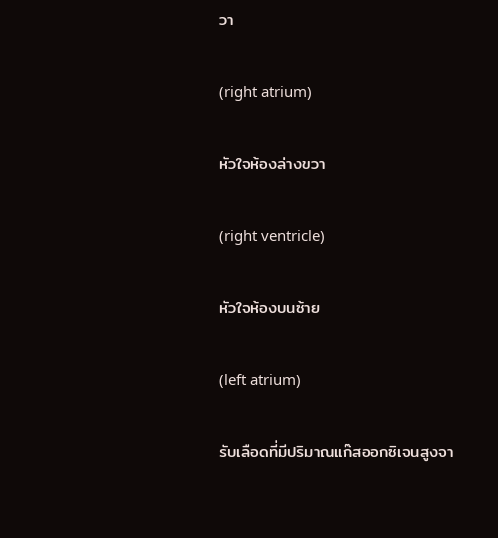วา

(right atrium)

หัวใจห้องล่างขวา

(right ventricle)

หัวใจห้องบนซ้าย

(left atrium)

รับเลือดที่มีปริมาณแก๊สออกซิเจนสูงจา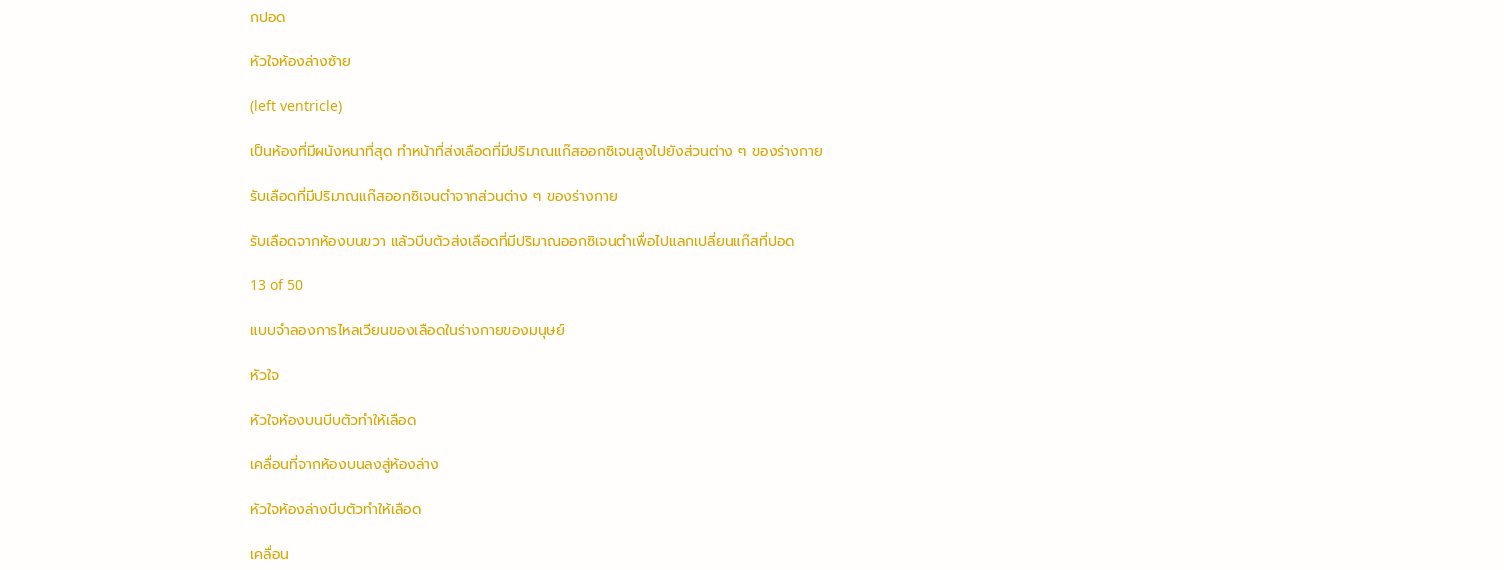กปอด

หัวใจห้องล่างซ้าย

(left ventricle)

เป็นห้องที่มีผนังหนาที่สุด ทำหน้าที่ส่งเลือดที่มีปริมาณแก๊สออกซิเจนสูงไปยังส่วนต่าง ๆ ของร่างกาย

รับเลือดที่มีปริมาณแก๊สออกซิเจนตำจากส่วนต่าง ๆ ของร่างกาย

รับเลือดจากห้องบนขวา แล้วบีบตัวส่งเลือดที่มีปริมาณออกซิเจนตำเพื่อไปแลกเปลี่ยนแก๊สที่ปอด

13 of 50

แบบจำลองการไหลเวียนของเลือดในร่างกายของมนุษย์

หัวใจ

หัวใจห้องบนบีบตัวทำให้เลือด

เคลื่อนที่จากห้องบนลงสู่ห้องล่าง

หัวใจห้องล่างบีบตัวทำให้เลือด

เคลื่อน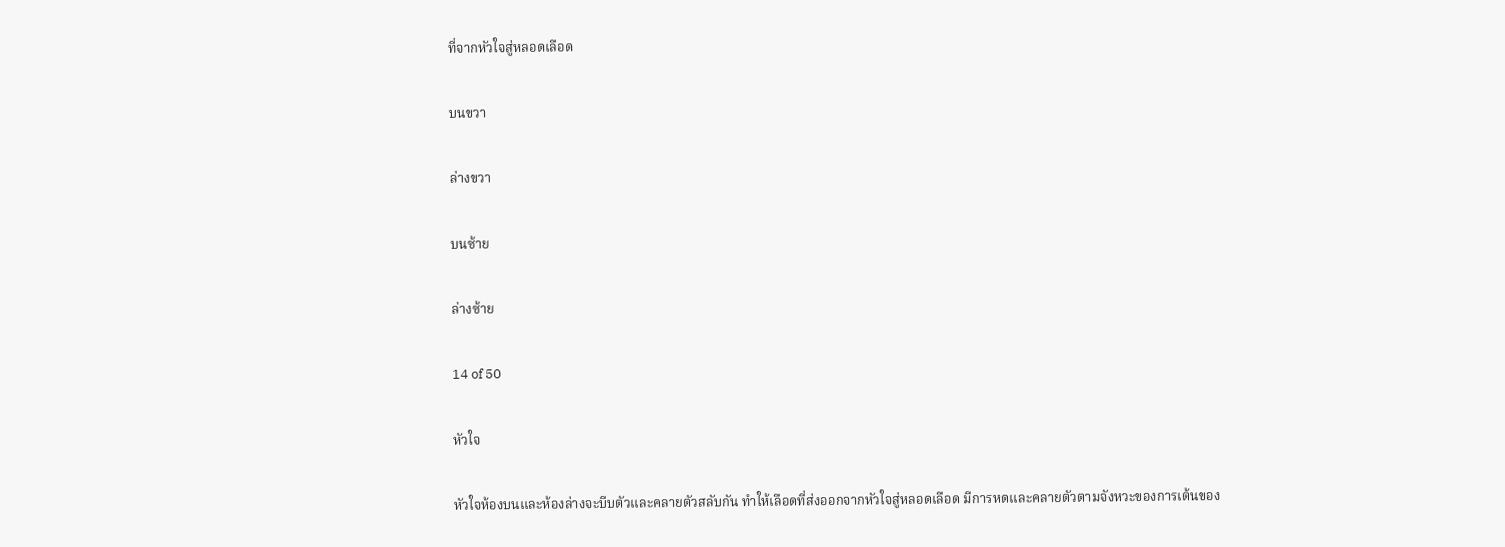ที่จากหัวใจสู่หลอดเลือด

บนขวา

ล่างขวา

บนซ้าย

ล่างซ้าย

14 of 50

หัวใจ

หัวใจห้องบนและห้องล่างจะบีบตัวและคลายตัวสลับกัน ทำให้เลือดที่ส่งออกจากหัวใจสู่หลอดเลือด มีการหดและคลายตัวตามจังหวะของการเต้นของ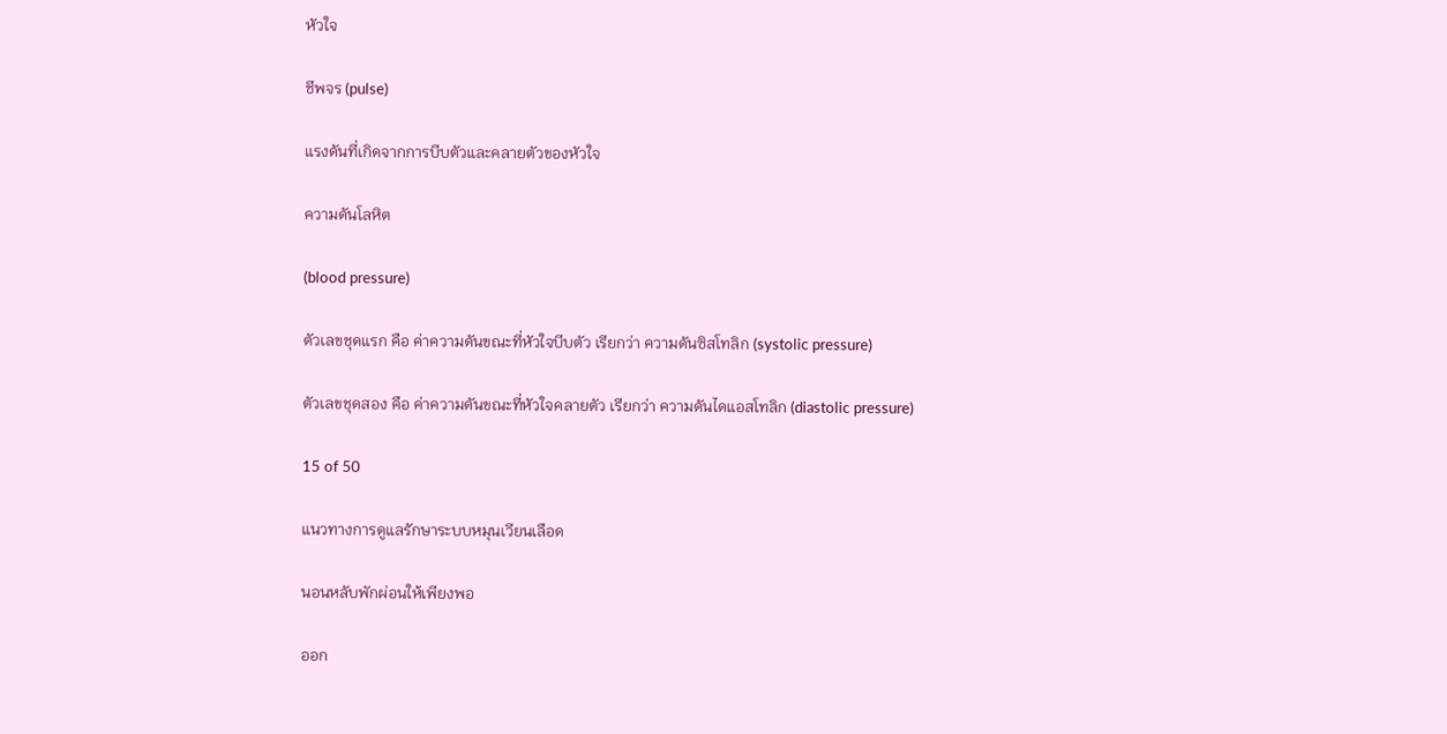หัวใจ

ชีพจร (pulse)

แรงดันที่เกิดจากการบีบตัวและคลายตัวของหัวใจ

ความดันโลหิต

(blood pressure)

ตัวเลขชุดแรก คือ ค่าความดันขณะที่หัวใจบีบตัว เรียกว่า ความดันซิสโทลิก (systolic pressure)

ตัวเลขชุดสอง คือ ค่าความดันขณะที่หัวใจคลายตัว เรียกว่า ความดันไดแอสโทลิก (diastolic pressure)

15 of 50

แนวทางการดูแลรักษาระบบหมุนเวียนเลือด

นอนหลับพักผ่อนให้เพียงพอ

ออก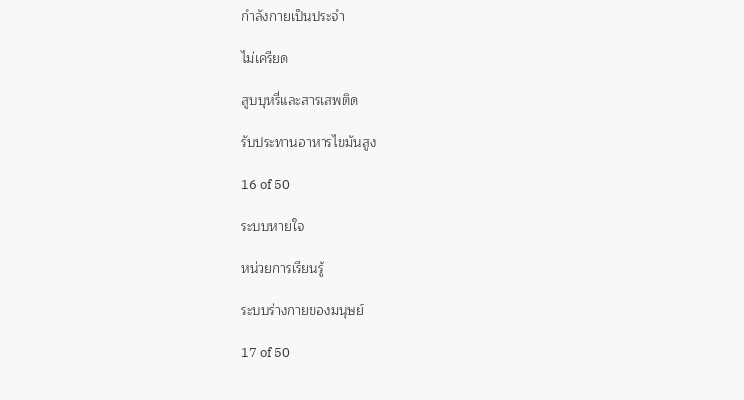กำลังกายเป็นประจำ

ไม่เครียด

สูบบุหรี่และสารเสพติด

รับประทานอาหารไขมันสูง

16 of 50

ระบบหายใจ

หน่วยการเรียนรู้

ระบบร่างกายของมนุษย์

17 of 50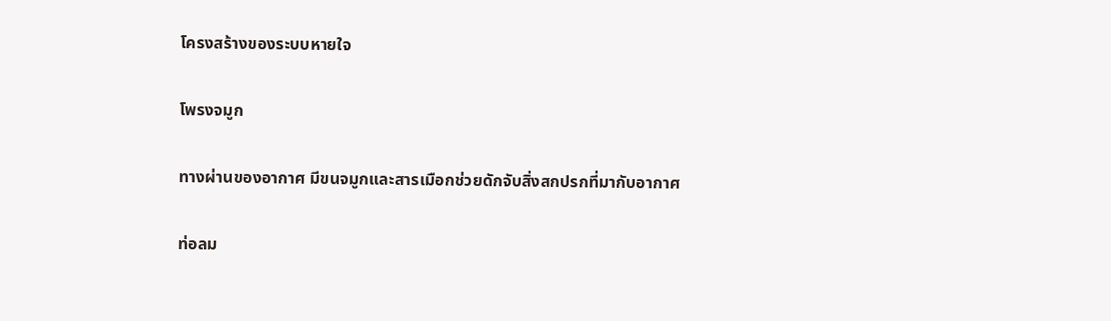โครงสร้างของระบบหายใจ

โพรงจมูก

ทางผ่านของอากาศ มีขนจมูกและสารเมือกช่วยดักจับสิ่งสกปรกที่มากับอากาศ

ท่อลม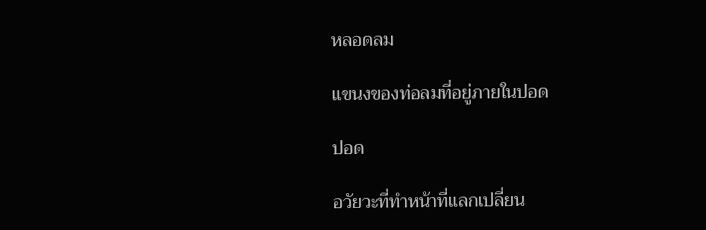หลอดลม

แขนงของท่อลมที่อยู่ภายในปอด

ปอด

อวัยวะที่ทำหน้าที่แลกเปลี่ยน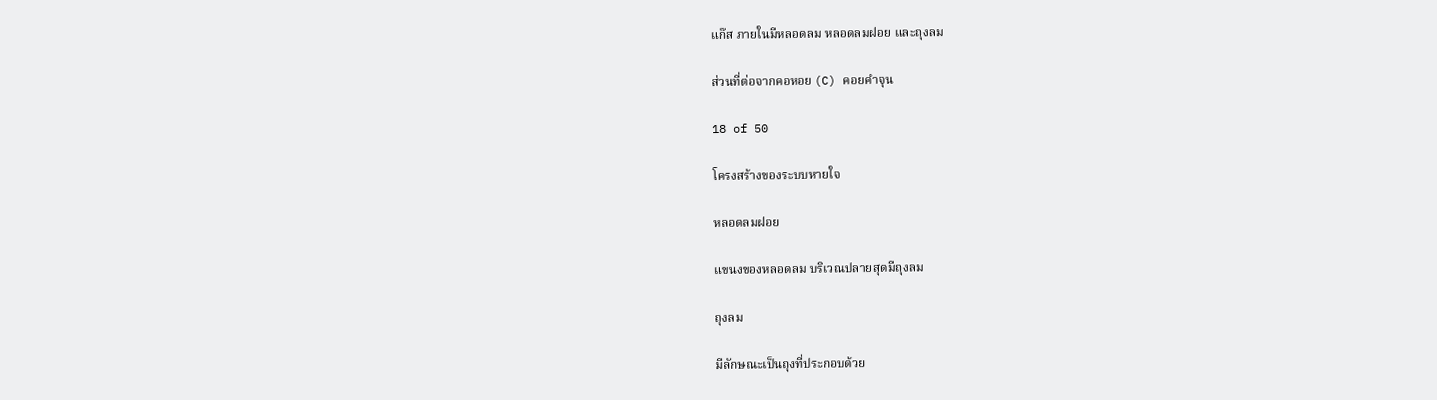แก๊ส ภายในมีหลอดลม หลอดลมฝอย และถุงลม

ส่วนที่ต่อจากคอหอย (C) คอยคำจุน

18 of 50

โครงสร้างของระบบหายใจ

หลอดลมฝอย

แขนงของหลอดลม บริเวณปลายสุดมีถุงลม

ถุงลม

มีลักษณะเป็นถุงที่ประกอบด้วย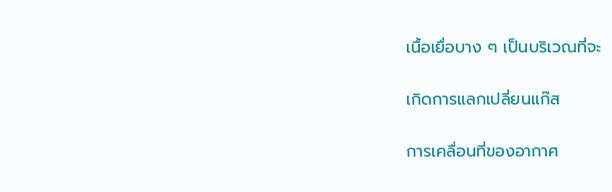เนื้อเยื่อบาง ๆ เป็นบริเวณที่จะ

เกิดการแลกเปลี่ยนแก๊ส

การเคลื่อนที่ของอากาศ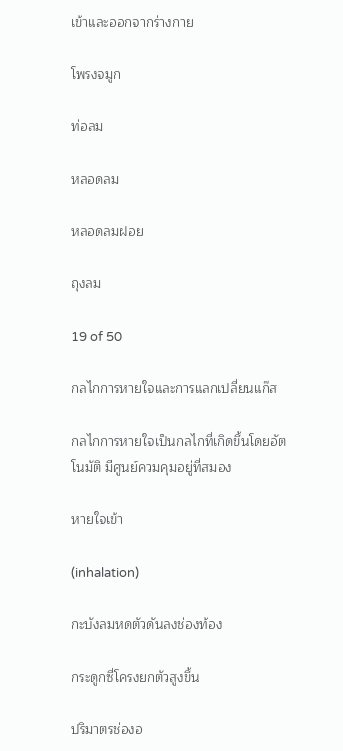เข้าและออกจากร่างกาย

โพรงจมูก

ท่อลม

หลอดลม

หลอดลมฝอย

ถุงลม

19 of 50

กลไกการหายใจและการแลกเปลี่ยนแก๊ส

กลไกการหายใจเป็นกลไกที่เกิดขึ้นโดยอัตโนมัติ มีศูนย์ควมคุมอยู่ที่สมอง

หายใจเข้า

(inhalation)

กะบังลมหดตัวดันลงช่องท้อง

กระดูกซี่โครงยกตัวสูงขึ้น

ปริมาตรช่องอ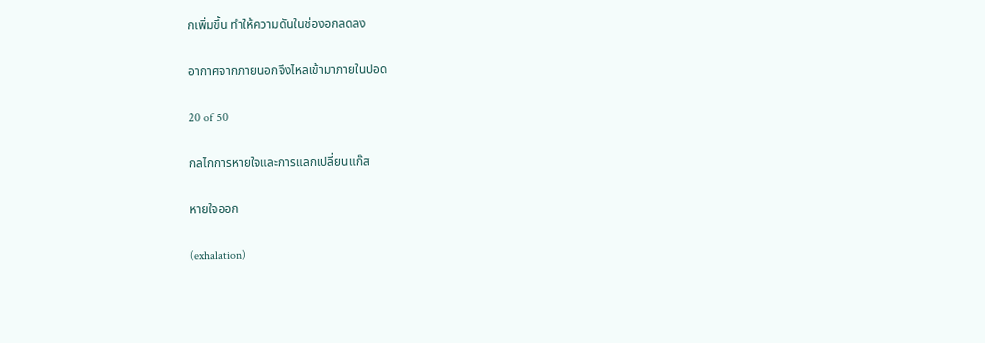กเพิ่มขึ้น ทำให้ความดันในช่องอกลดลง

อากาศจากภายนอกจึงไหลเข้ามาภายในปอด

20 of 50

กลไกการหายใจและการแลกเปลี่ยนแก๊ส

หายใจออก

(exhalation)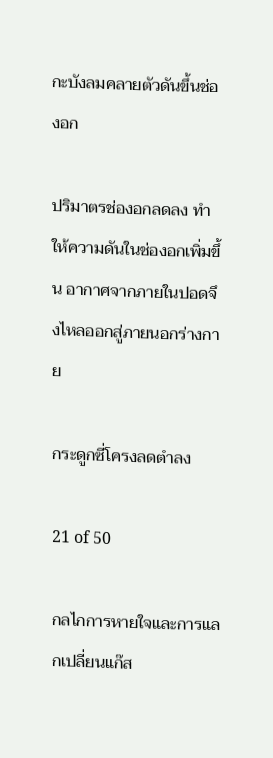กะบังลมคลายตัวดันขึ้นช่องอก

ปริมาตรช่องอกลดลง ทำให้ความดันในช่องอกเพิ่มขึ้น อากาศจากภายในปอดจึงไหลออกสู่ภายนอกร่างกาย

กระดูกซี่โครงลดตำลง

21 of 50

กลไกการหายใจและการแลกเปลี่ยนแก๊ส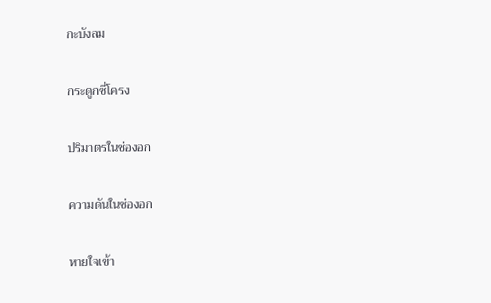กะบังลม

กระดูกซี่โครง

ปริมาตรในช่องอก

ความดันในช่องอก

หายใจเข้า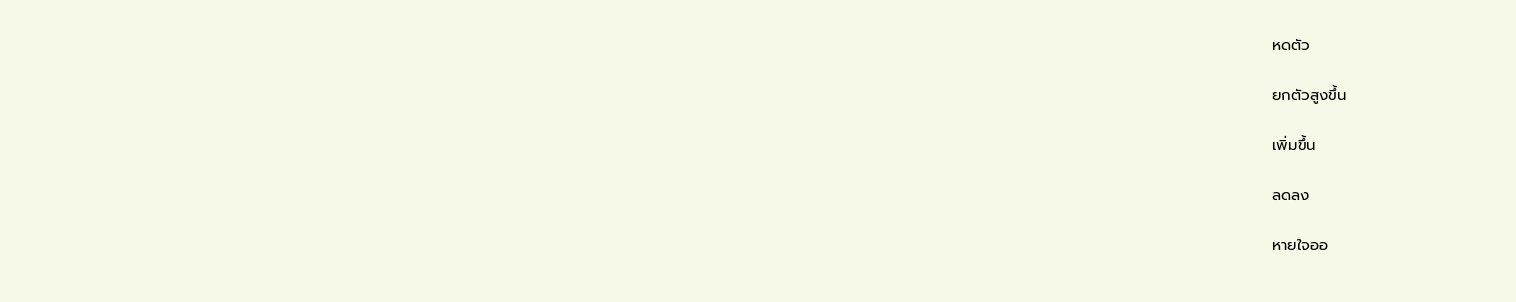หดตัว

ยกตัวสูงขึ้น

เพิ่มขึ้น

ลดลง

หายใจออ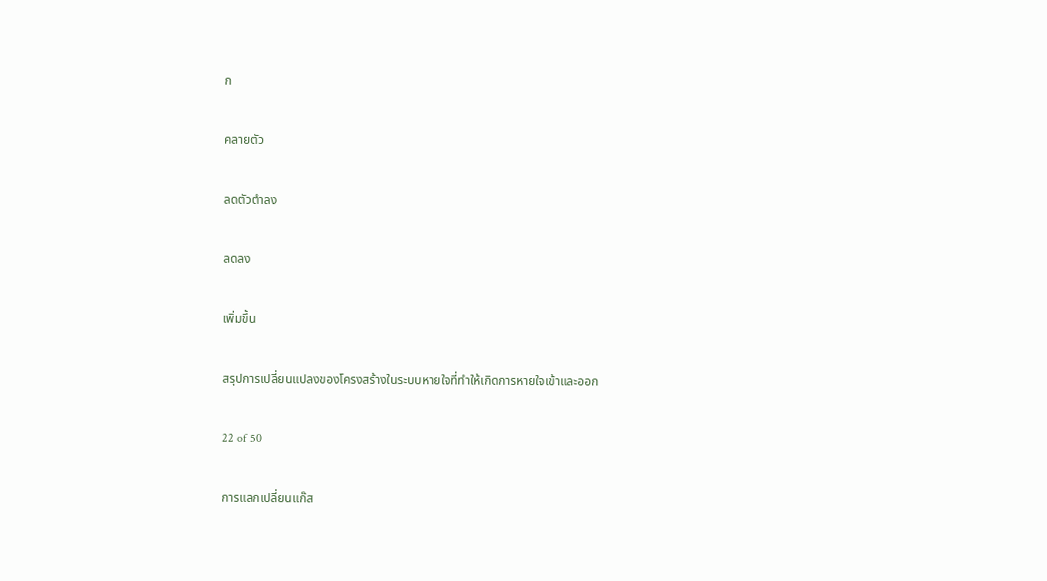ก

คลายตัว

ลดตัวตำลง

ลดลง

เพิ่มขึ้น

สรุปการเปลี่ยนแปลงของโครงสร้างในระบบหายใจที่ทำให้เกิดการหายใจเข้าและออก

22 of 50

การแลกเปลี่ยนแก๊ส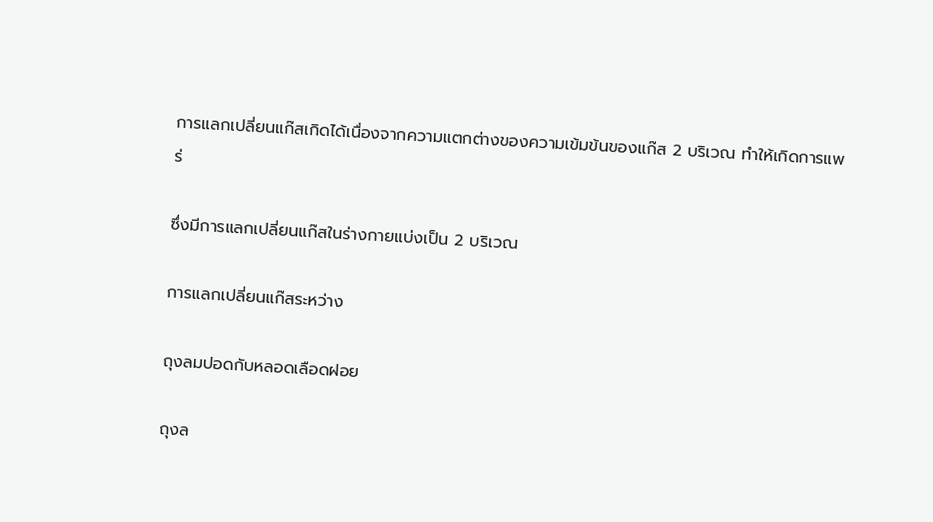การแลกเปลี่ยนแก๊สเกิดได้เนื่องจากความแตกต่างของความเข้มข้นของแก๊ส 2 บริเวณ ทำให้เกิดการแพร่

ซึ่งมีการแลกเปลี่ยนแก๊สในร่างกายแบ่งเป็น 2 บริเวณ

การแลกเปลี่ยนแก๊สระหว่าง

ถุงลมปอดกับหลอดเลือดฝอย

ถุงล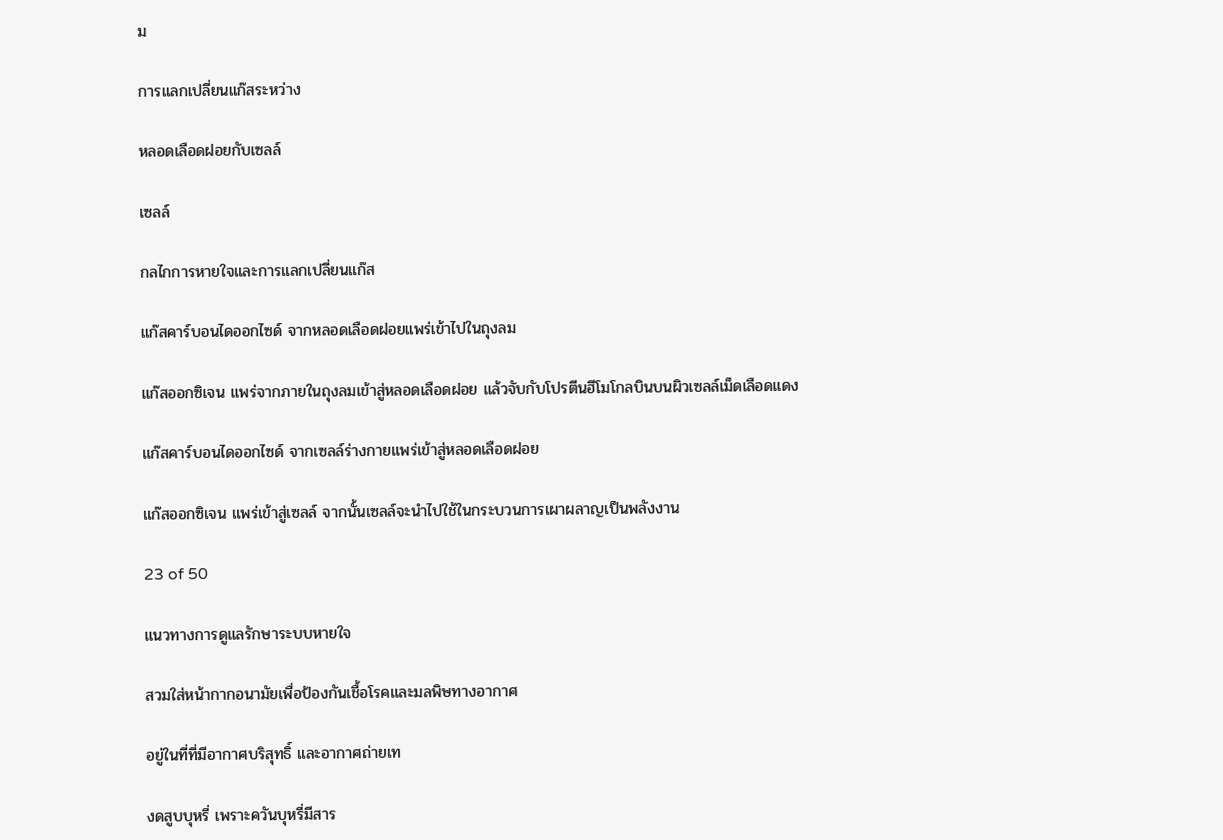ม

การแลกเปลี่ยนแก๊สระหว่าง

หลอดเลือดฝอยกับเซลล์

เซลล์

กลไกการหายใจและการแลกเปลี่ยนแก๊ส

แก๊สคาร์บอนไดออกไซด์ จากหลอดเลือดฝอยแพร่เข้าไปในถุงลม

แก๊สออกซิเจน แพร่จากภายในถุงลมเข้าสู่หลอดเลือดฝอย แล้วจับกับโปรตีนฮีโมโกลบินบนผิวเซลล์เม็ดเลือดแดง

แก๊สคาร์บอนไดออกไซด์ จากเซลล์ร่างกายแพร่เข้าสู่หลอดเลือดฝอย

แก๊สออกซิเจน แพร่เข้าสู่เซลล์ จากนั้นเซลล์จะนำไปใช้ในกระบวนการเผาผลาญเป็นพลังงาน

23 of 50

แนวทางการดูแลรักษาระบบหายใจ

สวมใส่หน้ากากอนามัยเพื่อป้องกันเชื้อโรคและมลพิษทางอากาศ

อยู่ในที่ที่มีอากาศบริสุทธิ์ และอากาศถ่ายเท

งดสูบบุหรี่ เพราะควันบุหรี่มีสาร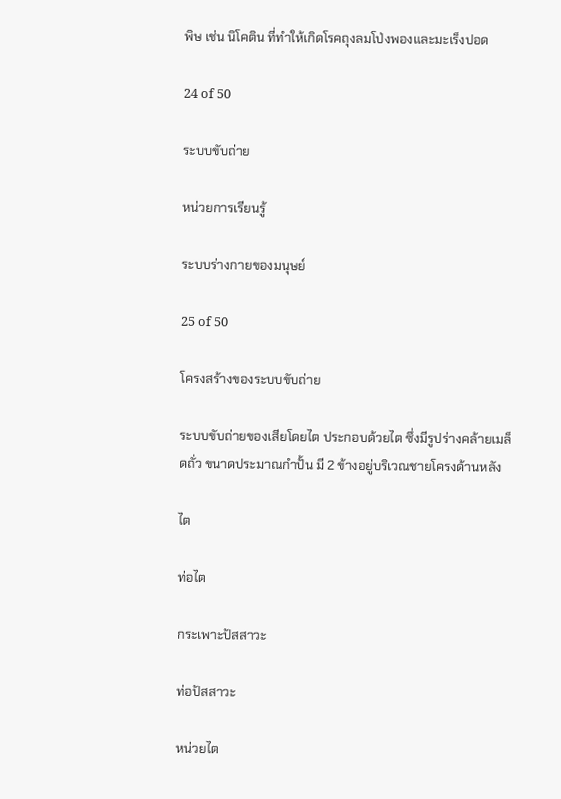พิษ เช่น นิโคติน ที่ทำให้เกิดโรคถุงลมโป่งพองและมะเร็งปอด

24 of 50

ระบบขับถ่าย

หน่วยการเรียนรู้

ระบบร่างกายของมนุษย์

25 of 50

โครงสร้างของระบบขับถ่าย

ระบบขับถ่ายของเสียโดยไต ประกอบด้วยไต ซึ่งมีรูปร่างคล้ายเมล็ดถั่ว ขนาดประมาณกำปั้น มี 2 ข้างอยู่บริเวณชายโครงด้านหลัง

ไต

ท่อไต

กระเพาะปัสสาวะ

ท่อปัสสาวะ

หน่วยไต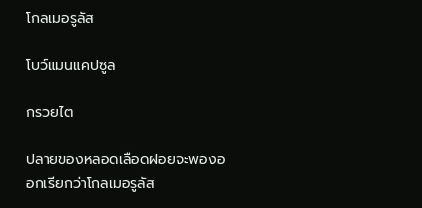โกลเมอรูลัส

โบว์แมนแคปซูล

กรวยไต

ปลายของหลอดเลือดฝอยจะพองออกเรียกว่าโกลเมอรูลัส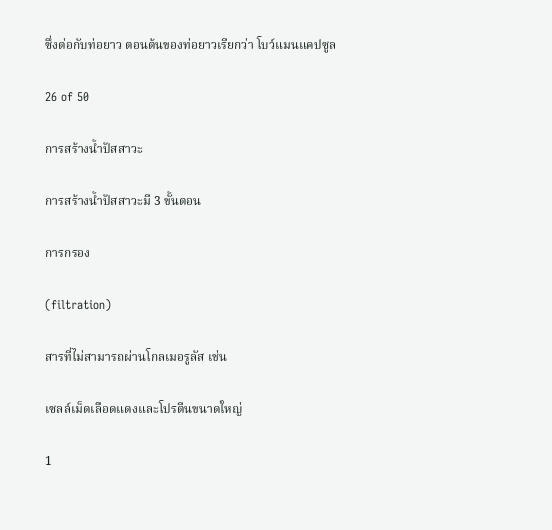ซึ่งต่อกับท่อยาว ตอนต้นของท่อยาวเรียกว่า โบว์แมนแคปซูล

26 of 50

การสร้างน้ำปัสสาวะ

การสร้างน้ำปัสสาวะมี 3 ขั้นตอน

การกรอง

(filtration)

สารที่ไม่สามารถผ่านโกลเมอรูลัส เช่น

เซลล์เม็ดเลือดแดงและโปรตีนขนาดใหญ่

1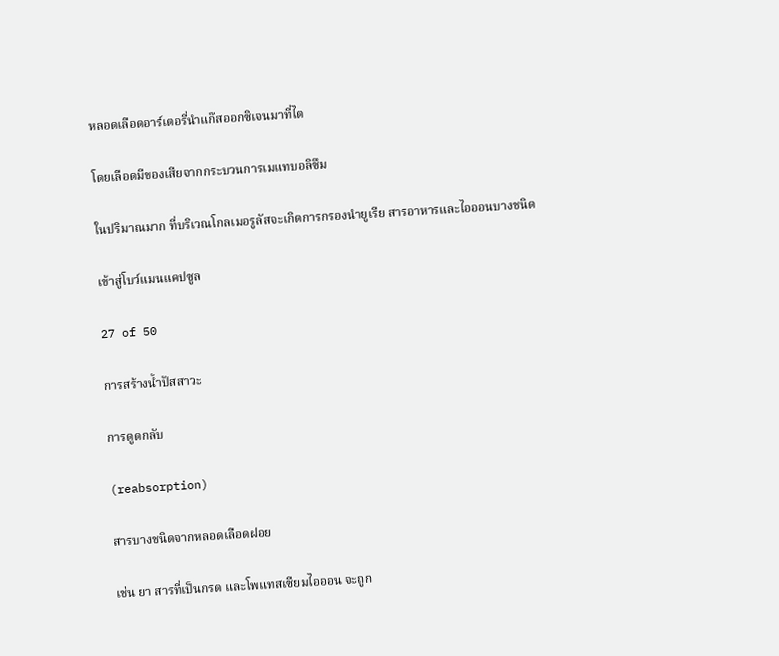หลอดเลือดอาร์เตอรี่นำแก๊สออกซิเจนมาที่ไต

โดยเลือดมีของเสียจากกระบวนการเมแทบอลิซึม

ในปริมาณมาก ที่บริเวณโกลเมอรูลัสจะเกิดการกรองนำยูเรีย สารอาหารและไอออนบางชนิด

เข้าสู่โบว์แมนแคปซูล

27 of 50

การสร้างน้ำปัสสาวะ

การดูดกลับ

(reabsorption)

สารบางชนิดจากหลอดเลือดฝอย

เช่น ยา สารที่เป็นกรด และโพแทสเซียมไอออน จะถูก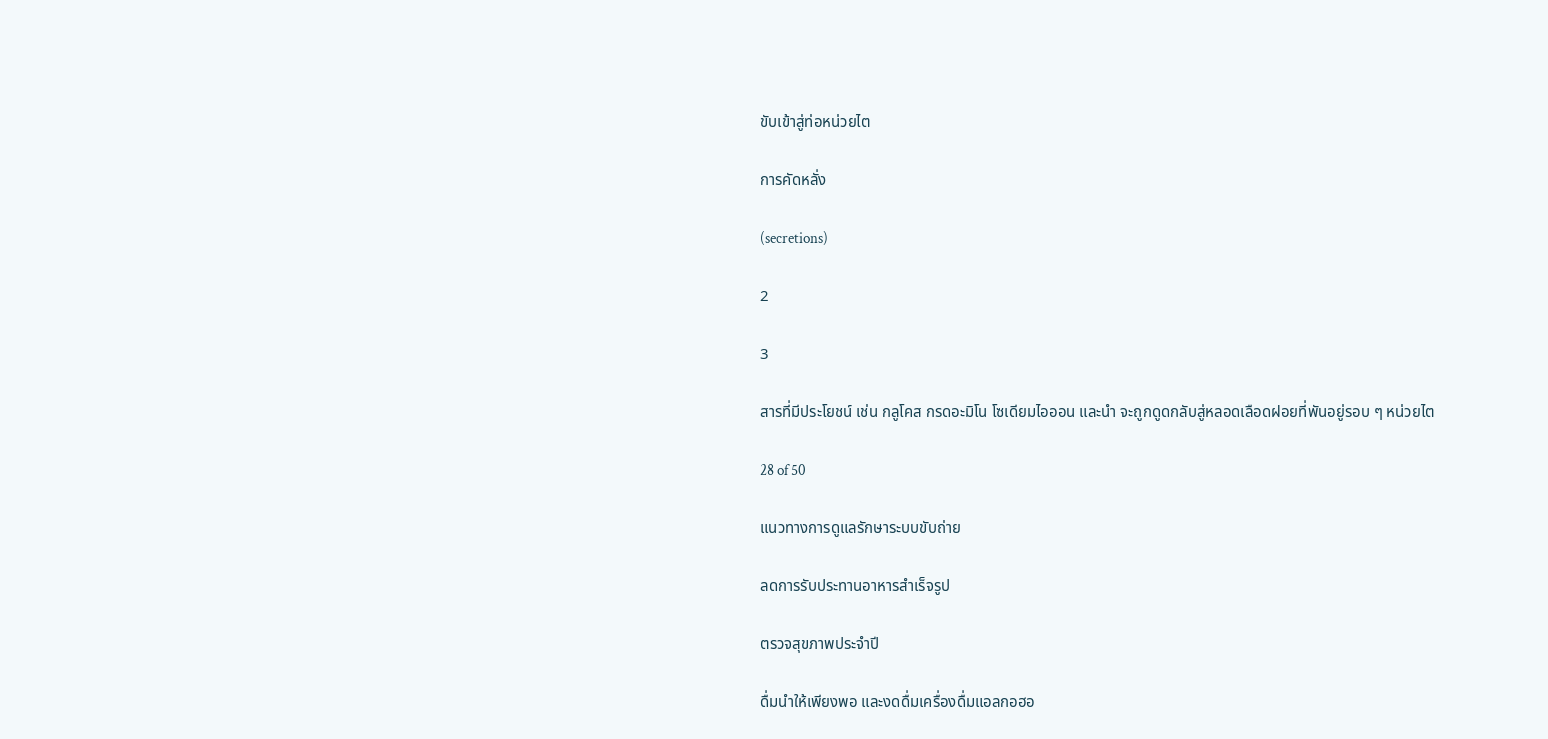ขับเข้าสู่ท่อหน่วยไต

การคัดหลั่ง

(secretions)

2

3

สารที่มีประโยชน์ เช่น กลูโคส กรดอะมิโน โซเดียมไอออน และนำ จะถูกดูดกลับสู่หลอดเลือดฝอยที่พันอยู่รอบ ๆ หน่วยไต

28 of 50

แนวทางการดูแลรักษาระบบขับถ่าย

ลดการรับประทานอาหารสำเร็จรูป

ตรวจสุขภาพประจำปี

ดื่มนำให้เพียงพอ และงดดื่มเครื่องดื่มแอลกอฮอ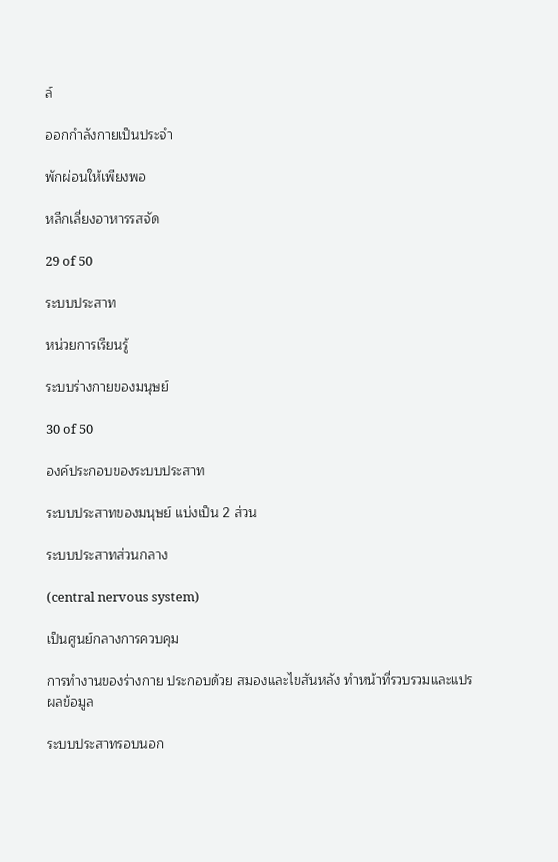ล์

ออกกำลังกายเป็นประจำ

พักผ่อนให้เพียงพอ

หลีกเลี่ยงอาหารรสจัด

29 of 50

ระบบประสาท

หน่วยการเรียนรู้

ระบบร่างกายของมนุษย์

30 of 50

องค์ประกอบของระบบประสาท

ระบบประสาทของมนุษย์ แบ่งเป็น 2 ส่วน

ระบบประสาทส่วนกลาง

(central nervous system)

เป็นศูนย์กลางการควบคุม

การทำงานของร่างกาย ประกอบด้วย สมองและไขสันหลัง ทำหน้าที่รวบรวมและแปรผลข้อมูล

ระบบประสาทรอบนอก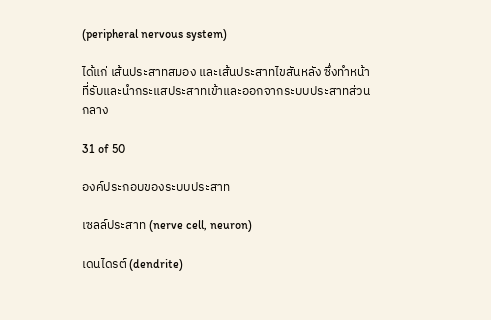(peripheral nervous system)

ได้แก่ เส้นประสาทสมอง และเส้นประสาทไขสันหลัง ซึ่งทำหน้าที่รับและนำกระแสประสาทเข้าและออกจากระบบประสาทส่วนกลาง

31 of 50

องค์ประกอบของระบบประสาท

เซลล์ประสาท (nerve cell, neuron)

เดนไดรต์ (dendrite)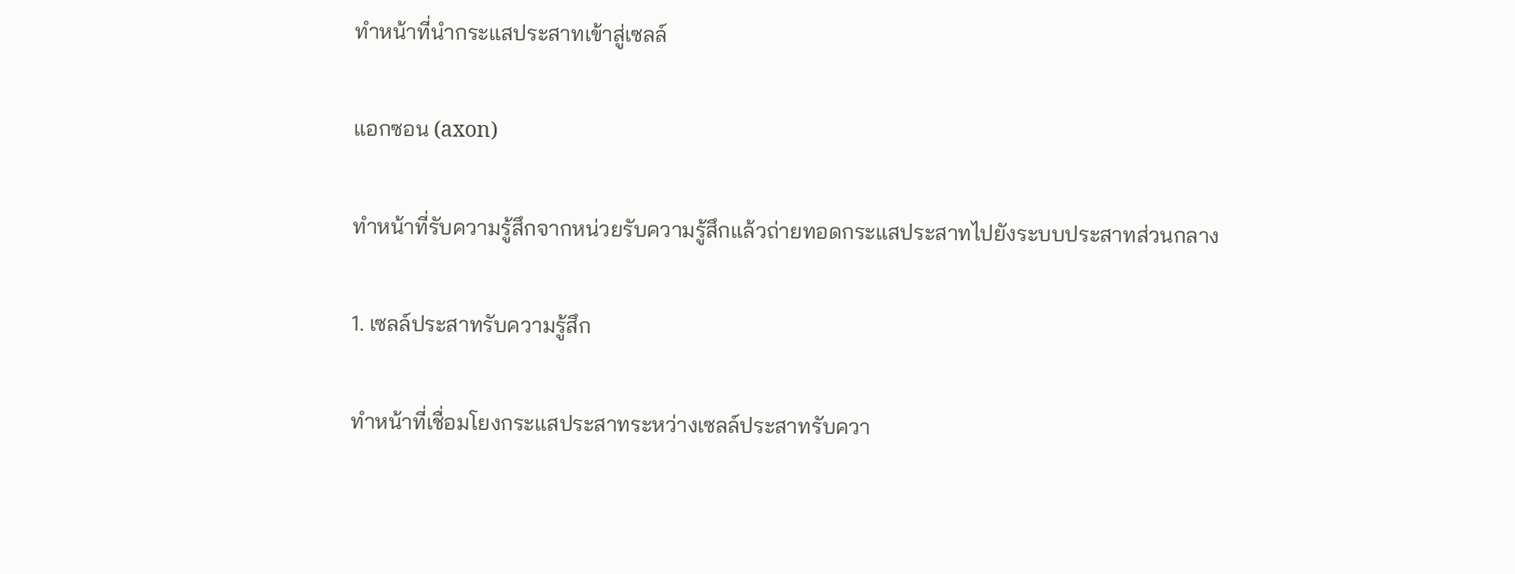ทำหน้าที่นำกระแสประสาทเข้าสู่เซลล์

แอกซอน (axon)

ทำหน้าที่รับความรู้สึกจากหน่วยรับความรู้สึกแล้วถ่ายทอดกระแสประสาทไปยังระบบประสาทส่วนกลาง

1. เซลล์ประสาทรับความรู้สึก

ทำหน้าที่เชื่อมโยงกระแสประสาทระหว่างเซลล์ประสาทรับควา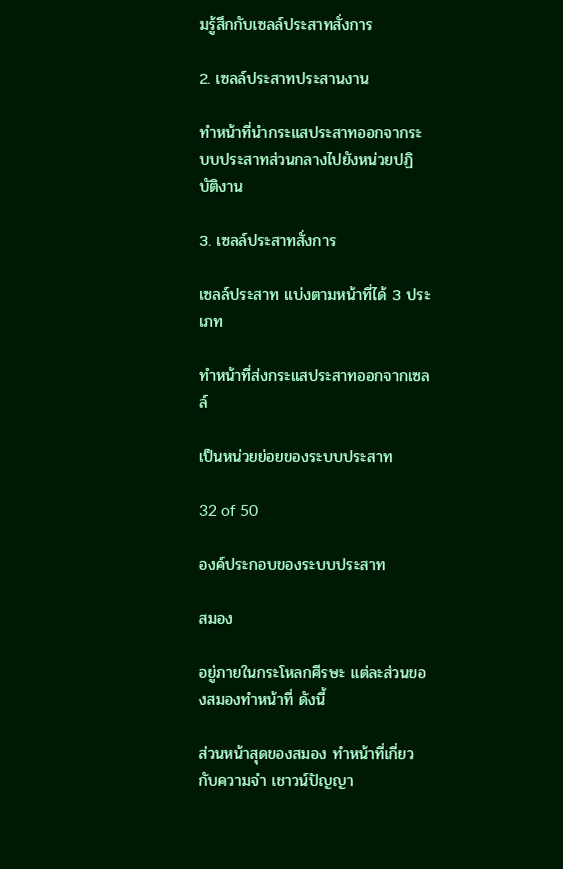มรู้สึกกับเซลล์ประสาทสั่งการ

2. เซลล์ประสาทประสานงาน

ทำหน้าที่นำกระแสประสาทออกจากระบบประสาทส่วนกลางไปยังหน่วยปฏิบัติงาน

3. เซลล์ประสาทสั่งการ

เซลล์ประสาท แบ่งตามหน้าที่ได้ 3 ประเภท

ทำหน้าที่ส่งกระแสประสาทออกจากเซลล์

เป็นหน่วยย่อยของระบบประสาท

32 of 50

องค์ประกอบของระบบประสาท

สมอง

อยู่ภายในกระโหลกศีรษะ แต่ละส่วนของสมองทำหน้าที่ ดังนี้

ส่วนหน้าสุดของสมอง ทำหน้าที่เกี่ยวกับความจำ เชาวน์ปัญญา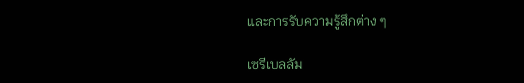และการรับความรู้สึกต่าง ๆ

เซรีเบลลัม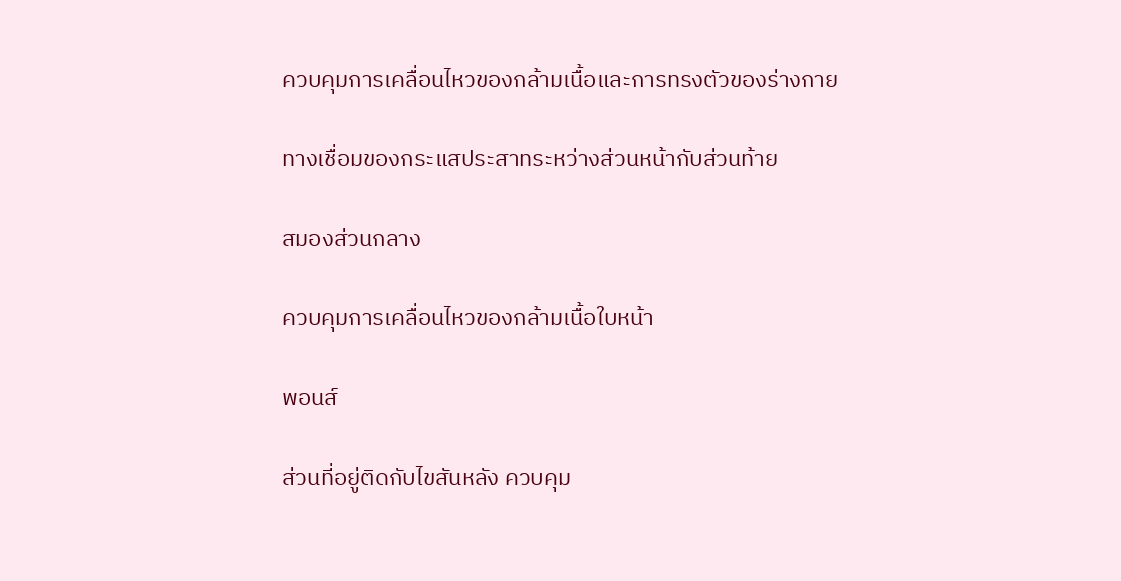ควบคุมการเคลื่อนไหวของกล้ามเนื้อและการทรงตัวของร่างกาย

ทางเชื่อมของกระแสประสาทระหว่างส่วนหน้ากับส่วนท้าย

สมองส่วนกลาง

ควบคุมการเคลื่อนไหวของกล้ามเนื้อใบหน้า

พอนส์

ส่วนที่อยู่ติดกับไขสันหลัง ควบคุม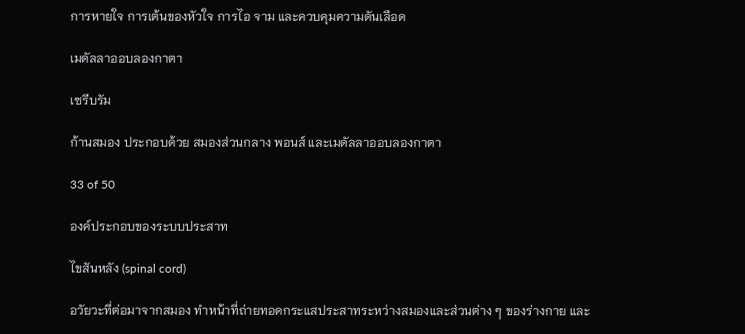การหายใจ การเต้นของหัวใจ การไอ จาม และควบคุมความดันเลือด

เมดัลลาออบลองกาตา

เซรีบรัม

ก้านสมอง ประกอบด้วย สมองส่วนกลาง พอนส์ และเมดัลลาออบลองกาตา

33 of 50

องค์ประกอบของระบบประสาท

ไขสันหลัง (spinal cord)

อวัยวะที่ต่อมาจากสมอง ทำหน้าที่ถ่ายทอดกระแสประสาทระหว่างสมองและส่วนต่าง ๆ ของร่างกาย และ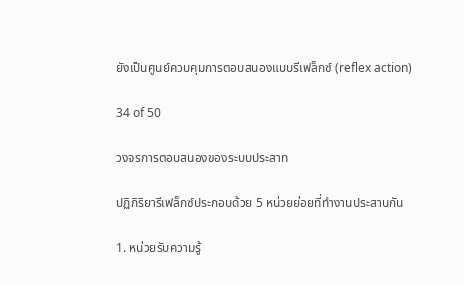ยังเป็นศูนย์ควบคุมการตอบสนองแบบรีเฟล็กซ์ (reflex action)

34 of 50

วงจรการตอบสนองของระบบประสาท

ปฏิกิริยารีเฟล็กซ์ประกอบด้วย 5 หน่วยย่อยที่ทำงานประสานกัน

1. หน่วยรับความรู้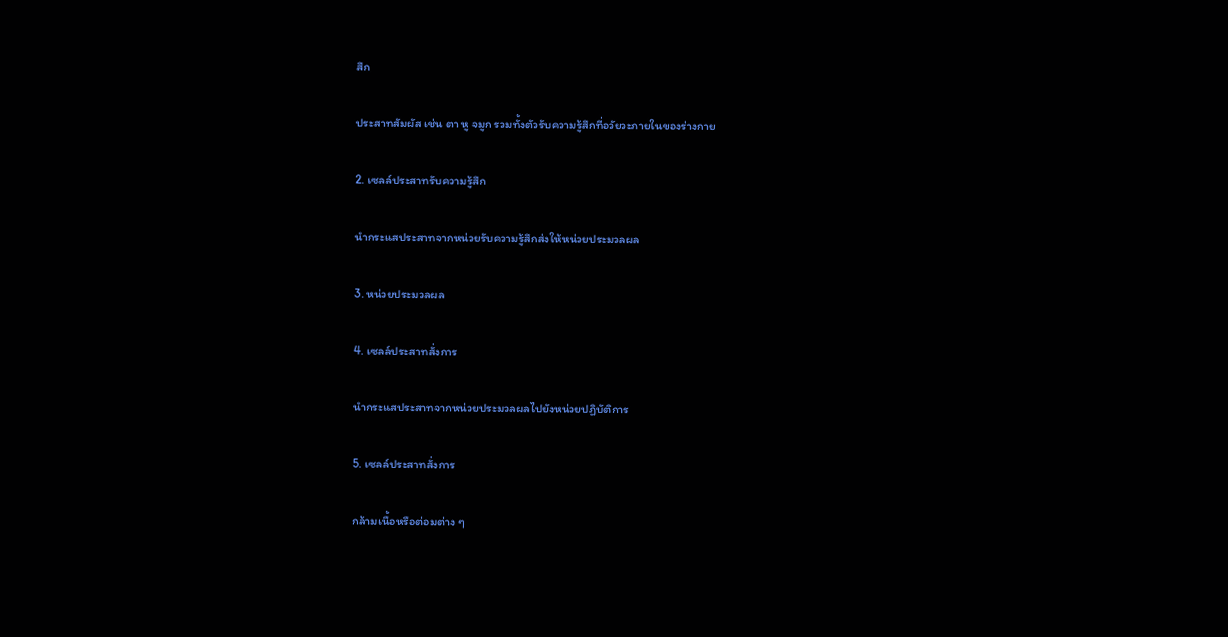สึก

ประสาทสัมผัส เช่น ตา หู จมูก รวมทั้งตัวรับความรู้สึกที่อวัยวะภายในของร่างกาย

2. เซลล์ประสาทรับความรู้สึก

นำกระแสประสาทจากหน่วยรับความรู้สึกส่งให้หน่วยประมวลผล

3. หน่วยประมวลผล

4. เซลล์ประสาทสั่งการ

นำกระแสประสาทจากหน่วยประมวลผลไปยังหน่วยปฏิบัติการ

5. เซลล์ประสาทสั่งการ

กล้ามเนื้อหรือต่อมต่าง ๆ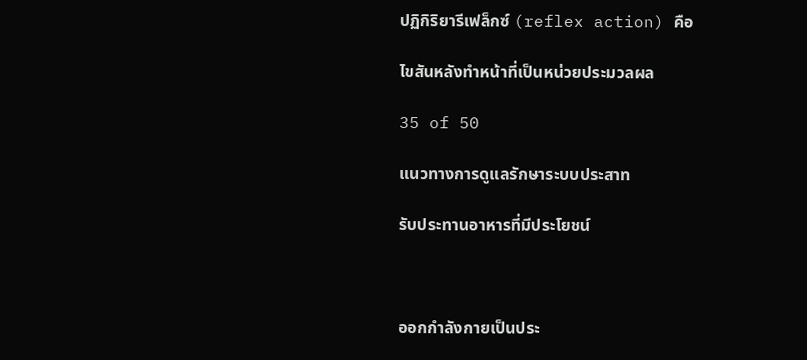ปฏิกิริยารีเฟล็กซ์ (reflex action) คือ

ไขสันหลังทำหน้าที่เป็นหน่วยประมวลผล

35 of 50

แนวทางการดูแลรักษาระบบประสาท

รับประทานอาหารที่มีประโยชน์



ออกกำลังกายเป็นประ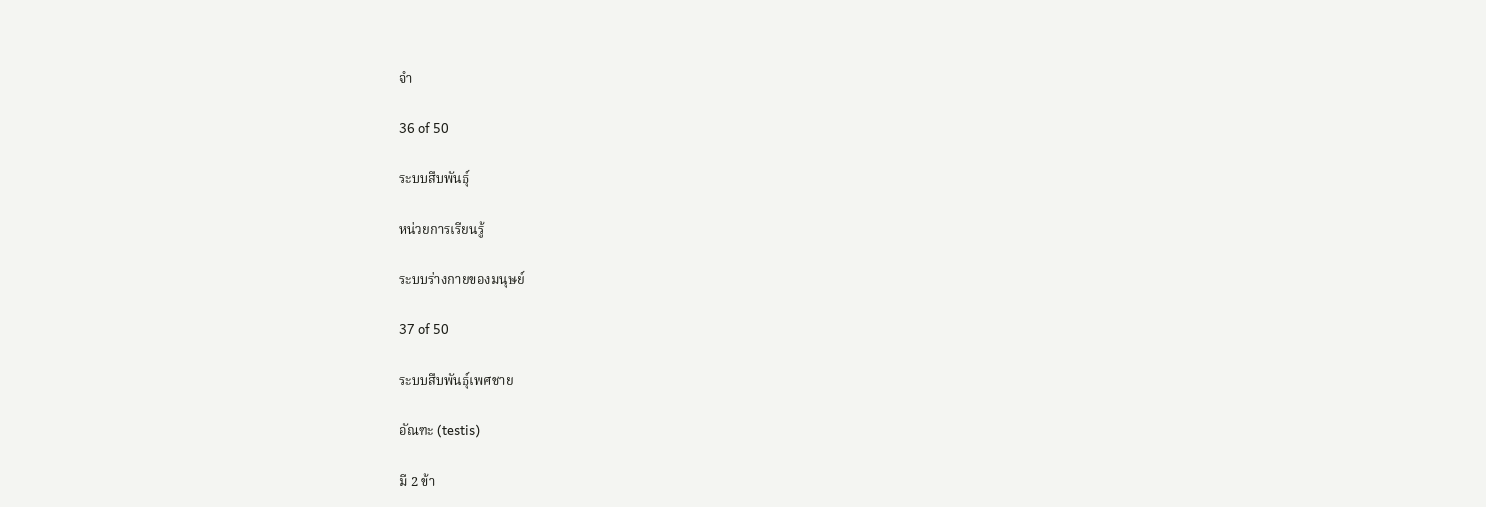จำ

36 of 50

ระบบสืบพันธุ์

หน่วยการเรียนรู้

ระบบร่างกายของมนุษย์

37 of 50

ระบบสืบพันธุ์เพศชาย

อัณฑะ (testis)

มี 2 ข้า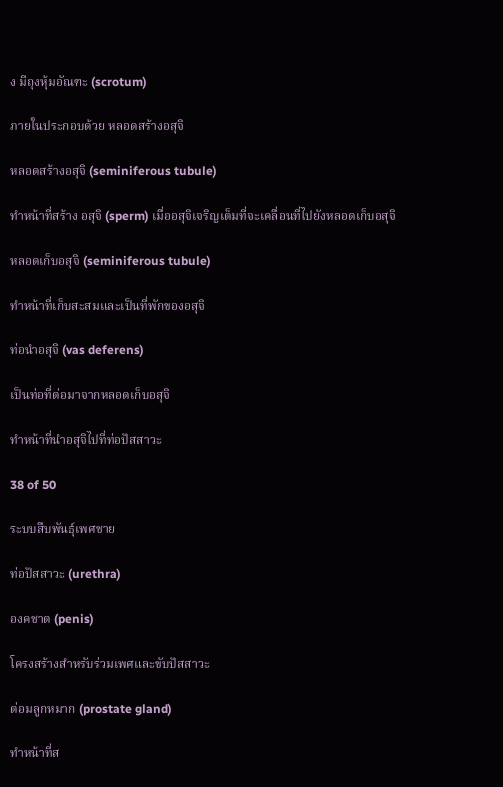ง มีถุงหุ้มอัณฑะ (scrotum)

ภายในประกอบด้วย หลอดสร้างอสุจิ

หลอดสร้างอสุจิ (seminiferous tubule)

ทำหน้าที่สร้าง อสุจิ (sperm) เมื่ออสุจิเจริญเต็มที่จะเคลื่อนที่ไปยังหลอดเก็บอสุจิ

หลอดเก็บอสุจิ (seminiferous tubule)

ทำหน้าที่เก็บสะสมและเป็นที่พักของอสุจิ

ท่อนำอสุจิ (vas deferens)

เป็นท่อที่ต่อมาจากหลอดเก็บอสุจิ

ทำหน้าที่นำอสุจิไปที่ท่อปัสสาวะ

38 of 50

ระบบสืบพันธุ์เพศชาย

ท่อปัสสาวะ (urethra)

องคชาต (penis)

โครงสร้างสำหรับร่วมเพศและขับปัสสาวะ

ต่อมลูกหมาก (prostate gland)

ทำหน้าที่ส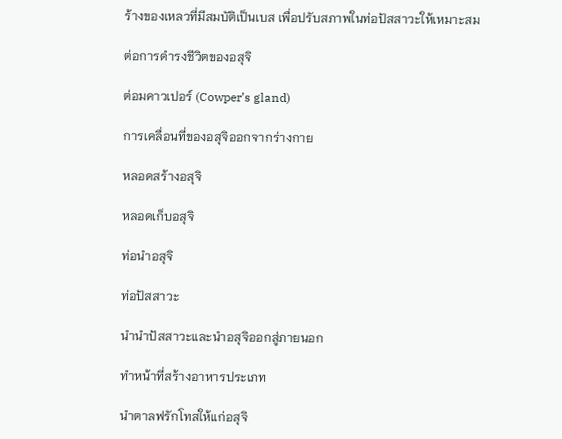ร้างของเหลวที่มีสมบัติเป็นเบส เพื่อปรับสภาพในท่อปัสสาวะให้เหมาะสม

ต่อการดำรงชีวิตของอสุจิ

ต่อมคาวเปอร์ (Cowper’s gland)

การเคลื่อนที่ของอสุจิออกจากร่างกาย

หลอดสร้างอสุจิ

หลอดเก็บอสุจิ

ท่อนำอสุจิ

ท่อปัสสาวะ

นำนำปัสสาวะและนำอสุจิออกสู่ภายนอก

ทำหน้าที่สร้างอาหารประเภท

นำตาลฟรักโทสให้แก่อสุจิ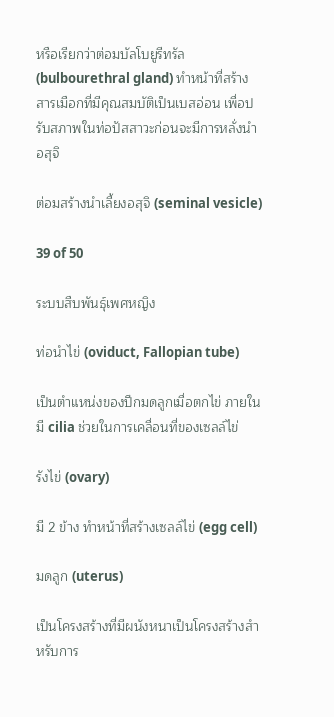หรือเรียกว่าต่อมบัลโบยูรีทรัล (bulbourethral gland) ทำหน้าที่สร้างสารเมือกที่มีคุณสมบัติเป็นเบสอ่อน เพื่อปรับสภาพในท่อปัสสาวะก่อนจะมีการหลั่งนำอสุจิ

ต่อมสร้างนำเลี้ยงอสุจิ (seminal vesicle)

39 of 50

ระบบสืบพันธุ์เพศหญิง

ท่อนำไข่ (oviduct, Fallopian tube)

เป็นตำแหน่งของปีกมดลูกเมื่อตกไข่ ภายในมี cilia ช่วยในการเคลื่อนที่ของเซลล์ไข่

รังไข่ (ovary)

มี 2 ข้าง ทำหน้าที่สร้างเซลล์ไข่ (egg cell)

มดลูก (uterus)

เป็นโครงสร้างที่มีผนังหนาเป็นโครงสร้างสำหรับการ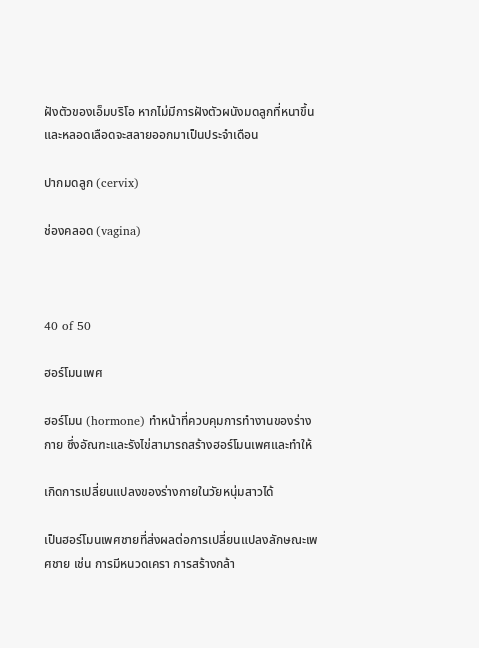ฝังตัวของเอ็มบริโอ หากไม่มีการฝังตัวผนังมดลูกที่หนาขึ้นและหลอดเลือดจะสลายออกมาเป็นประจำเดือน

ปากมดลูก (cervix)

ช่องคลอด (vagina)



40 of 50

ฮอร์โมนเพศ

ฮอร์โมน (hormone) ทำหน้าที่ควบคุมการทำงานของร่างกาย ซึ่งอัณฑะและรังไข่สามารถสร้างฮอร์โมนเพศและทำให้

เกิดการเปลี่ยนแปลงของร่างกายในวัยหนุ่มสาวได้

เป็นฮอร์โมนเพศชายที่ส่งผลต่อการเปลี่ยนแปลงลักษณะเพศชาย เช่น การมีหนวดเครา การสร้างกล้า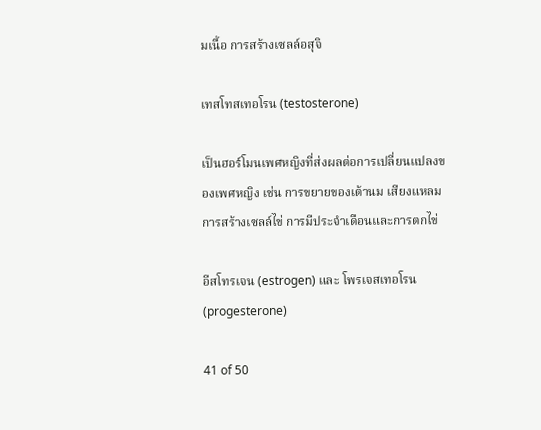มเนื้อ การสร้างเซลล์อสุจิ

เทสโทสเทอโรน (testosterone)

เป็นฮอร์โมนเพศหญิงที่ส่งผลต่อการเปลี่ยนแปลงของเพศหญิง เช่น การขยายของเต้านม เสียงแหลม การสร้างเซลล์ไข่ การมีประจำเดือนและการตกไข่

อีสโทรเจน (estrogen) และ โพรเจสเทอโรน (progesterone)

41 of 50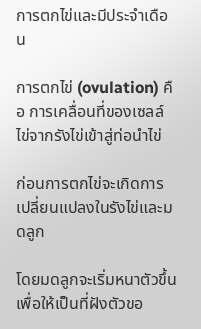การตกไข่และมีประจำเดือน

การตกไข่ (ovulation) คือ การเคลื่อนที่ของเซลล์ไข่จากรังไข่เข้าสู่ท่อนำไข่

ก่อนการตกไข่จะเกิดการเปลี่ยนแปลงในรังไข่และมดลูก

โดยมดลูกจะเริ่มหนาตัวขึ้นเพื่อให้เป็นที่ฝังตัวขอ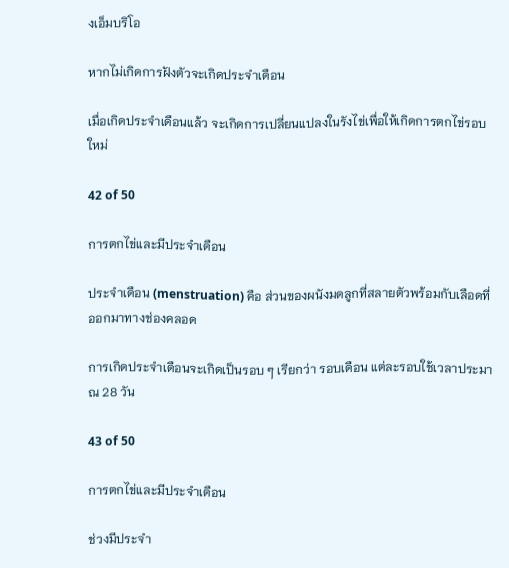งเอ็มบริโอ

หากไม่เกิดการฝังตัวจะเกิดประจำเดือน

เมื่อเกิดประจำเดือนแล้ว จะเกิดการเปลี่ยนแปลงในรังไข่เพื่อให้เกิดการตกไข่รอบใหม่

42 of 50

การตกไข่และมีประจำเดือน

ประจำเดือน (menstruation) คือ ส่วนของผนังมดลูกที่สลายตัวพร้อมกับเลือดที่ออกมาทางช่องคลอด

การเกิดประจำเดือนจะเกิดเป็นรอบ ๆ เรียกว่า รอบเดือน แต่ละรอบใช้เวลาประมาณ 28 วัน

43 of 50

การตกไข่และมีประจำเดือน

ช่วงมีประจำ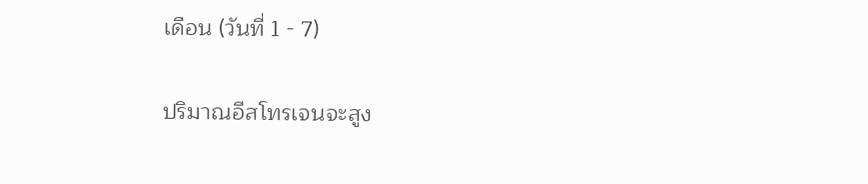เดือน (วันที่ 1 - 7)

ปริมาณอีสโทรเจนจะสูง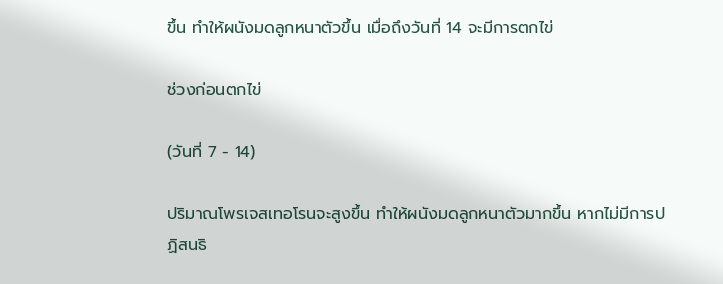ขึ้น ทำให้ผนังมดลูกหนาตัวขึ้น เมื่อถึงวันที่ 14 จะมีการตกไข่

ช่วงก่อนตกไข่

(วันที่ 7 - 14)

ปริมาณโพรเจสเทอโรนจะสูงขึ้น ทำให้ผนังมดลูกหนาตัวมากขึ้น หากไม่มีการปฏิสนธิ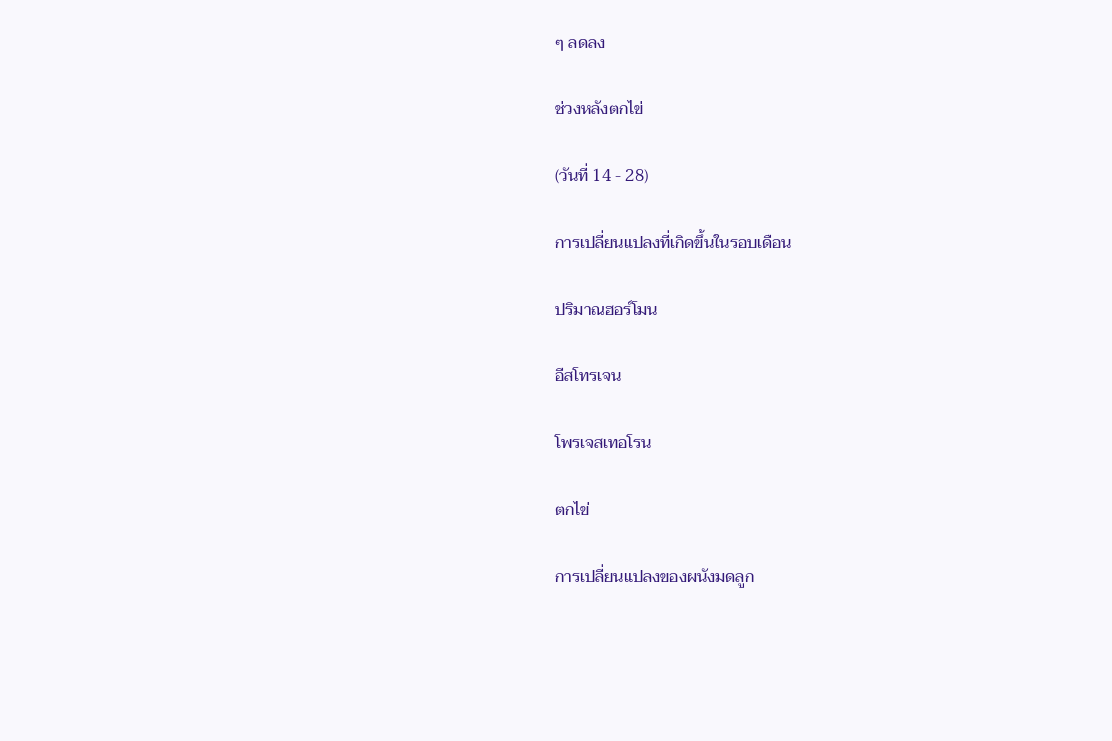ๆ ลดลง

ช่วงหลังตกไข่

(วันที่ 14 - 28)

การเปลี่ยนแปลงที่เกิดขึ้นในรอบเดือน

ปริมาณฮอร์โมน

อีสโทรเจน

โพรเจสเทอโรน

ตกไข่

การเปลี่ยนแปลงของผนังมดลูก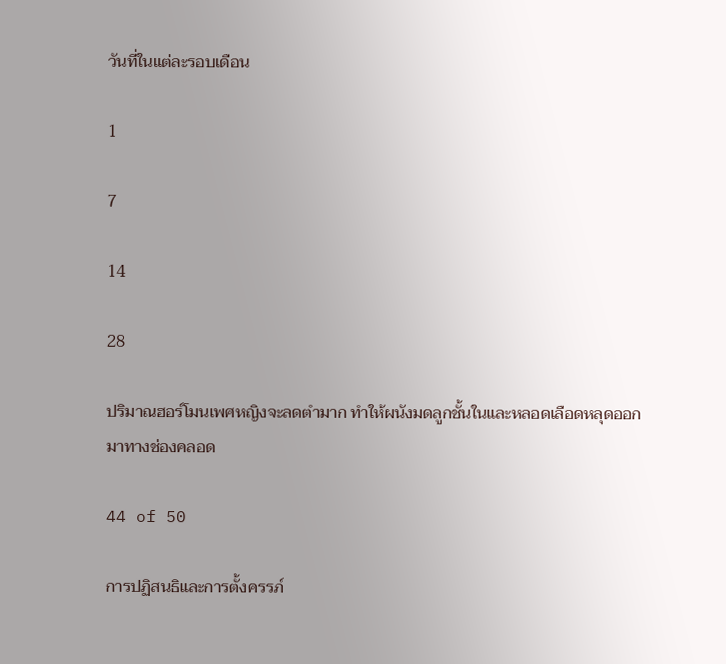วันที่ในแต่ละรอบเดือน

1

7

14

28

ปริมาณฮอร์โมนเพศหญิงจะลดตำมาก ทำให้ผนังมดลูกชั้นในและหลอดเลือดหลุดออกมาทางช่องคลอด

44 of 50

การปฏิสนธิและการตั้งครรภ์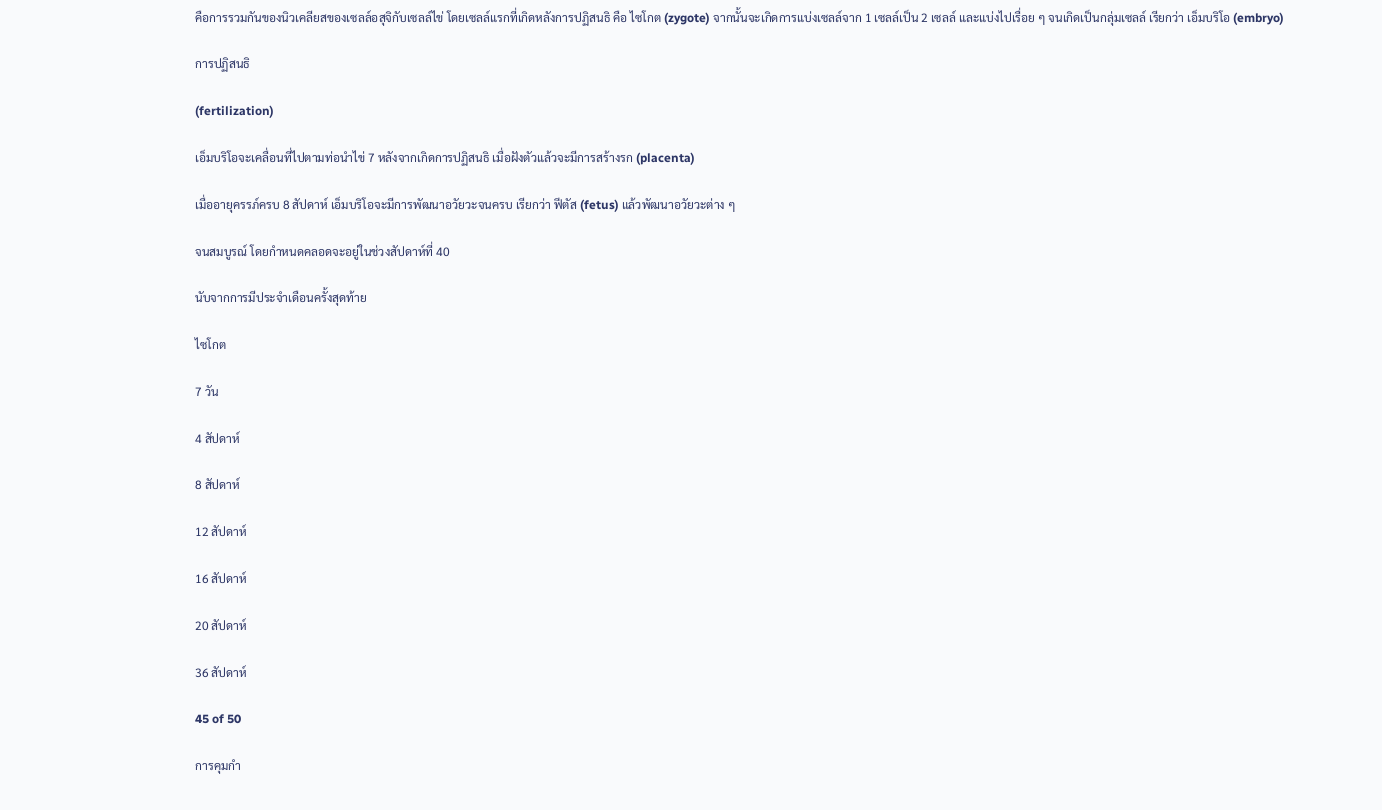คือการรวมกันของนิวเคลียสของเซลล์อสุจิกับเซลล์ไข่ โดยเซลล์แรกที่เกิดหลังการปฏิสนธิ คือ ไซโกต (zygote) จากนั้นจะเกิดการแบ่งเซลล์จาก 1 เซลล์เป็น 2 เซลล์ และแบ่งไปเรื่อย ๆ จนเกิดเป็นกลุ่มเซลล์ เรียกว่า เอ็มบริโอ (embryo)

การปฏิสนธิ

(fertilization)

เอ็มบริโอจะเคลื่อนที่ไปตามท่อนำไข่ 7 หลังจากเกิดการปฏิสนธิ เมื่อฝังตัวแล้วจะมีการสร้างรก (placenta)

เมื่ออายุครรภ์ครบ 8 สัปดาห์ เอ็มบริโอจะมีการพัฒนาอวัยวะจนครบ เรียกว่า ฟีตัส (fetus) แล้วพัฒนาอวัยวะต่าง ๆ

จนสมบูรณ์ โดยกำหนดคลอดจะอยู่ในช่วงสัปดาห์ที่ 40

นับจากการมีประจำเดือนครั้งสุดท้าย

ไซโกต

7 วัน

4 สัปดาห์

8 สัปดาห์

12 สัปดาห์

16 สัปดาห์

20 สัปดาห์

36 สัปดาห์

45 of 50

การคุมกำ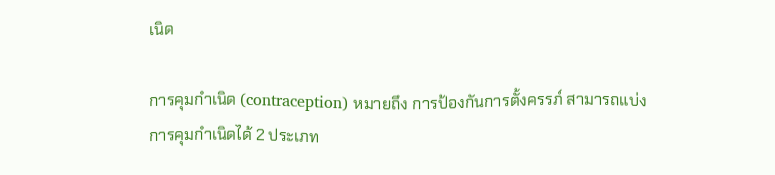เนิด

การคุมกำเนิด (contraception) หมายถึง การป้องกันการตั้งครรภ์ สามารถแบ่งการคุมกำเนิดได้ 2 ประเภท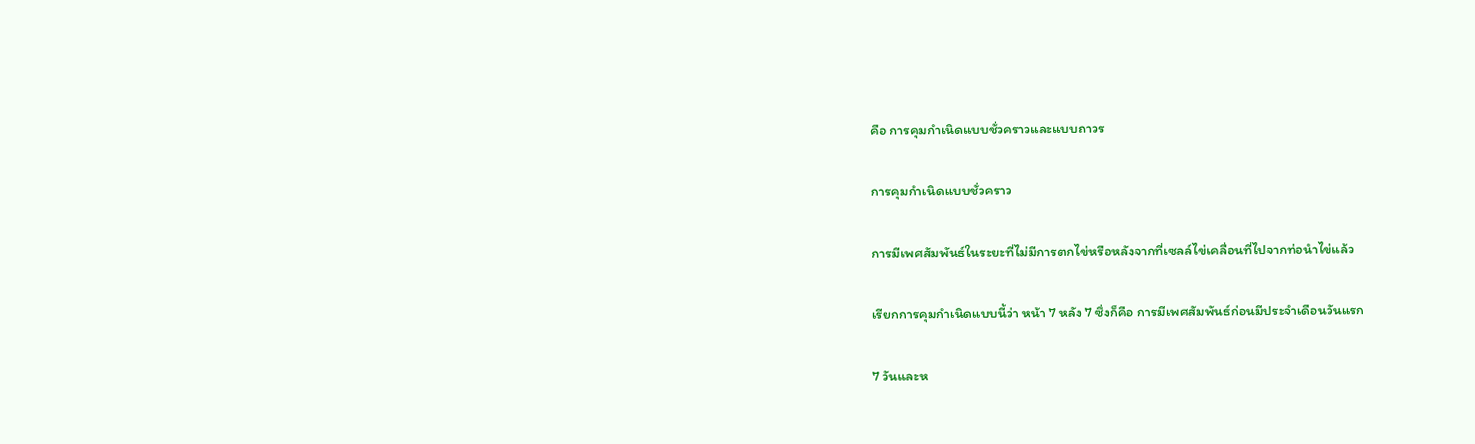คือ การคุมกำเนิดแบบชั่วคราวและแบบถาวร

การคุมกำเนิดแบบชั่วคราว

การมีเพศสัมพันธ์ในระยะที่ไม่มีการตกไข่หรือหลังจากที่เซลล์ไข่เคลื่อนที่ไปจากท่อนำไข่แล้ว

เรียกการคุมกำเนิดแบบนี้ว่า หน้า 7 หลัง 7 ซึ่งก็คือ การมีเพศสัมพันธ์ก่อนมีประจำเดือนวันแรก

7 วันและห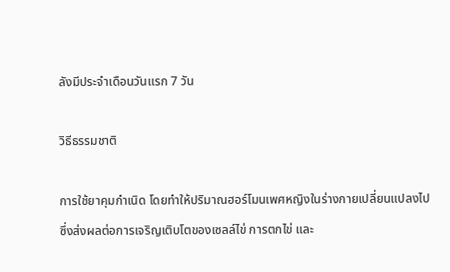ลังมีประจำเดือนวันแรก 7 วัน

วิธีธรรมชาติ

การใช้ยาคุมกำเนิด โดยทำให้ปริมาณฮอร์โมนเพศหญิงในร่างกายเปลี่ยนแปลงไป ซึ่งส่งผลต่อการเจริญเติบโตของเซลล์ไข่ การตกไข่ และ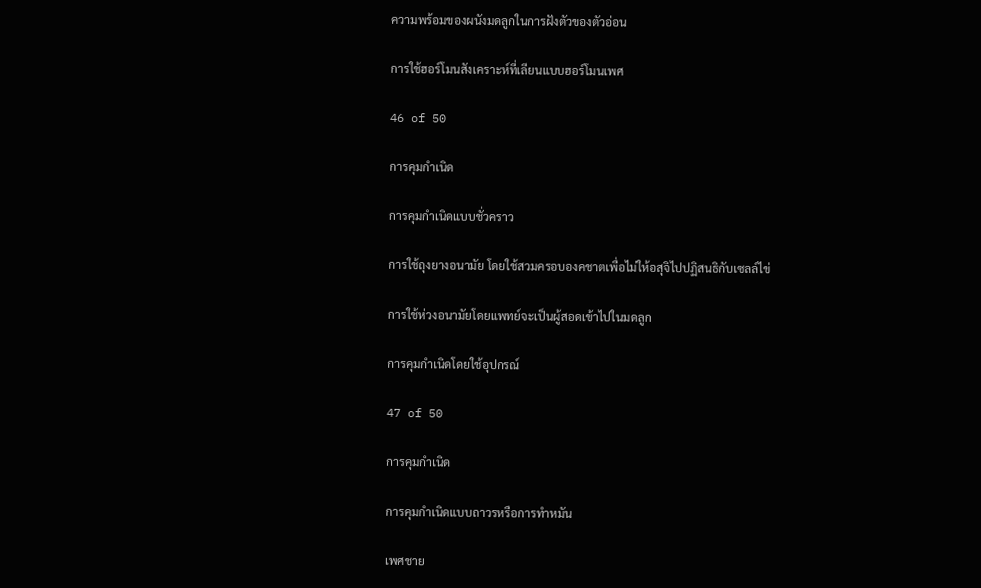ความพร้อมของผนังมดลูกในการฝังตัวของตัวอ่อน

การใช้ฮอร์โมนสังเคราะห์ที่เลียนแบบฮอร์โมนเพศ

46 of 50

การคุมกำเนิด

การคุมกำเนิดแบบชั่วคราว

การใช้ถุงยางอนามัย โดยใช้สวมครอบองคชาตเพื่อไม่ให้อสุจิไปปฏิสนธิกับเซลล์ไข่

การใช้ห่วงอนามัยโดยแพทย์จะเป็นผู้สอดเข้าไปในมดลูก

การคุมกำเนิดโดยใช้อุปกรณ์

47 of 50

การคุมกำเนิด

การคุมกำเนิดแบบถาวรหรือการทำหมัน

เพศชาย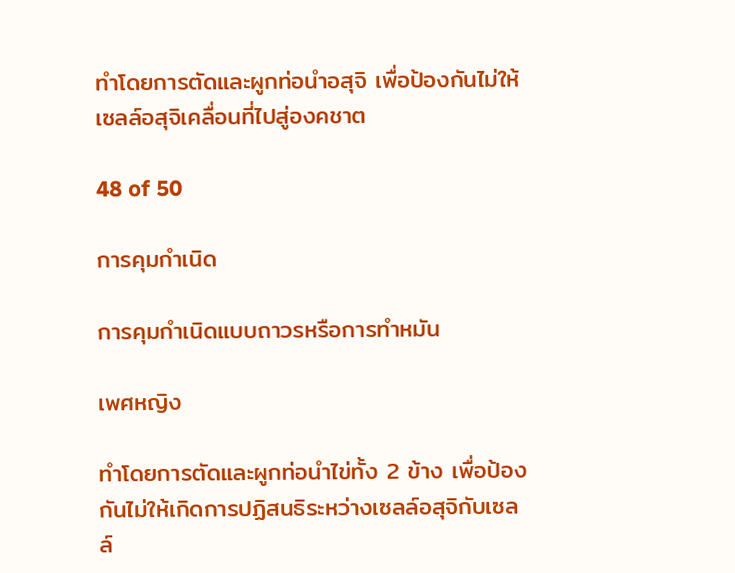ทำโดยการตัดและผูกท่อนำอสุจิ เพื่อป้องกันไม่ให้เซลล์อสุจิเคลื่อนที่ไปสู่องคชาต

48 of 50

การคุมกำเนิด

การคุมกำเนิดแบบถาวรหรือการทำหมัน

เพศหญิง

ทำโดยการตัดและผูกท่อนำไข่ทั้ง 2 ข้าง เพื่อป้องกันไม่ให้เกิดการปฏิสนธิระหว่างเซลล์อสุจิกับเซลล์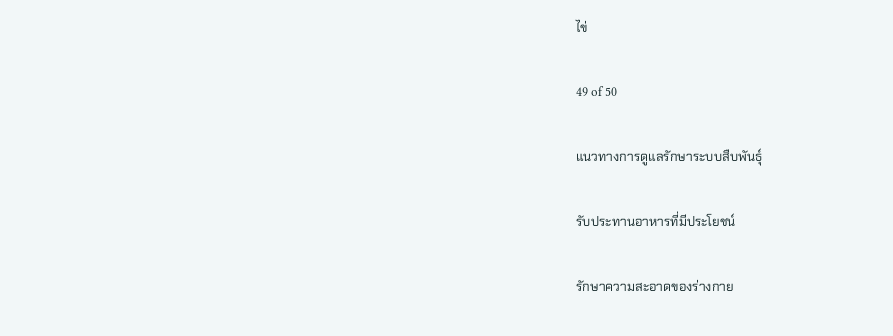ไข่

49 of 50

แนวทางการดูแลรักษาระบบสืบพันธุ์

รับประทานอาหารที่มีประโยชน์

รักษาความสะอาดของร่างกาย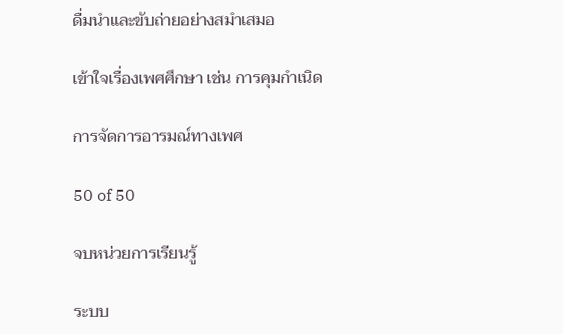ดื่มนำและขับถ่ายอย่างสมำเสมอ

เข้าใจเรื่องเพศศึกษา เช่น การคุมกำเนิด

การจัดการอารมณ์ทางเพศ

50 of 50

จบหน่วยการเรียนรู้

ระบบ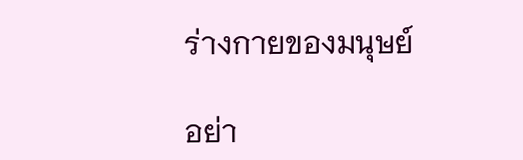ร่างกายของมนุษย์

อย่า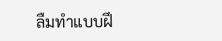ลืมทำแบบฝึ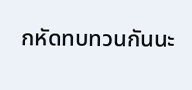กหัดทบทวนกันนะ